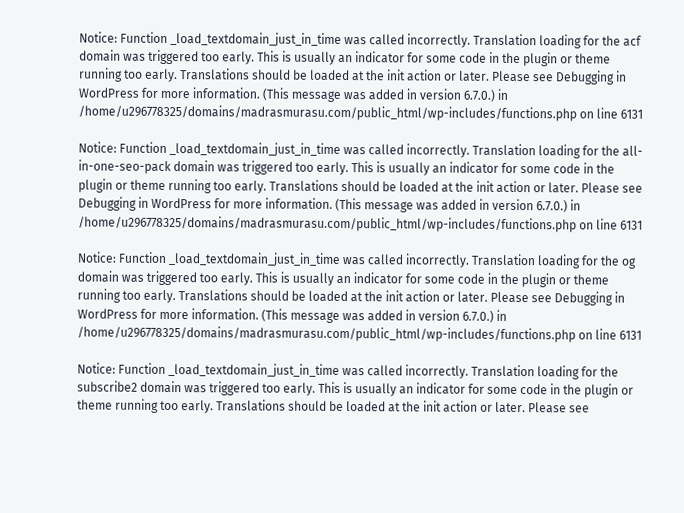Notice: Function _load_textdomain_just_in_time was called incorrectly. Translation loading for the acf domain was triggered too early. This is usually an indicator for some code in the plugin or theme running too early. Translations should be loaded at the init action or later. Please see Debugging in WordPress for more information. (This message was added in version 6.7.0.) in /home/u296778325/domains/madrasmurasu.com/public_html/wp-includes/functions.php on line 6131

Notice: Function _load_textdomain_just_in_time was called incorrectly. Translation loading for the all-in-one-seo-pack domain was triggered too early. This is usually an indicator for some code in the plugin or theme running too early. Translations should be loaded at the init action or later. Please see Debugging in WordPress for more information. (This message was added in version 6.7.0.) in /home/u296778325/domains/madrasmurasu.com/public_html/wp-includes/functions.php on line 6131

Notice: Function _load_textdomain_just_in_time was called incorrectly. Translation loading for the og domain was triggered too early. This is usually an indicator for some code in the plugin or theme running too early. Translations should be loaded at the init action or later. Please see Debugging in WordPress for more information. (This message was added in version 6.7.0.) in /home/u296778325/domains/madrasmurasu.com/public_html/wp-includes/functions.php on line 6131

Notice: Function _load_textdomain_just_in_time was called incorrectly. Translation loading for the subscribe2 domain was triggered too early. This is usually an indicator for some code in the plugin or theme running too early. Translations should be loaded at the init action or later. Please see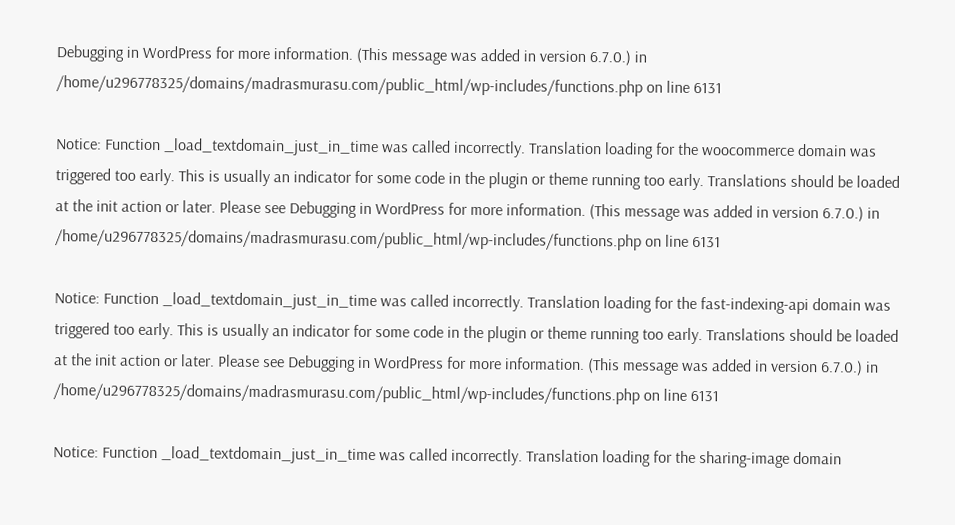Debugging in WordPress for more information. (This message was added in version 6.7.0.) in /home/u296778325/domains/madrasmurasu.com/public_html/wp-includes/functions.php on line 6131

Notice: Function _load_textdomain_just_in_time was called incorrectly. Translation loading for the woocommerce domain was triggered too early. This is usually an indicator for some code in the plugin or theme running too early. Translations should be loaded at the init action or later. Please see Debugging in WordPress for more information. (This message was added in version 6.7.0.) in /home/u296778325/domains/madrasmurasu.com/public_html/wp-includes/functions.php on line 6131

Notice: Function _load_textdomain_just_in_time was called incorrectly. Translation loading for the fast-indexing-api domain was triggered too early. This is usually an indicator for some code in the plugin or theme running too early. Translations should be loaded at the init action or later. Please see Debugging in WordPress for more information. (This message was added in version 6.7.0.) in /home/u296778325/domains/madrasmurasu.com/public_html/wp-includes/functions.php on line 6131

Notice: Function _load_textdomain_just_in_time was called incorrectly. Translation loading for the sharing-image domain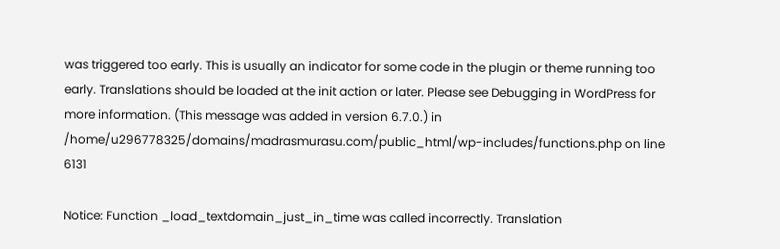was triggered too early. This is usually an indicator for some code in the plugin or theme running too early. Translations should be loaded at the init action or later. Please see Debugging in WordPress for more information. (This message was added in version 6.7.0.) in /home/u296778325/domains/madrasmurasu.com/public_html/wp-includes/functions.php on line 6131

Notice: Function _load_textdomain_just_in_time was called incorrectly. Translation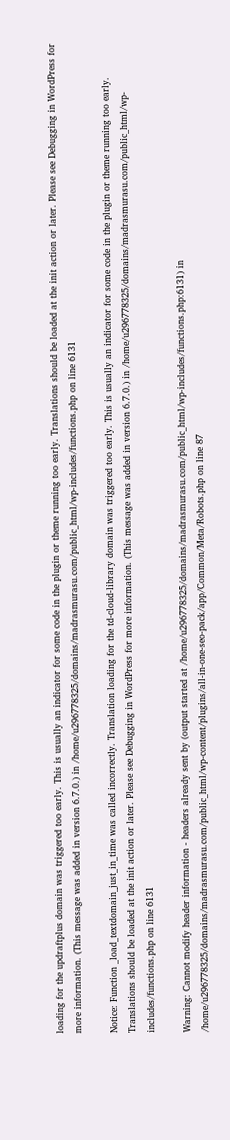loading for the updraftplus domain was triggered too early. This is usually an indicator for some code in the plugin or theme running too early. Translations should be loaded at the init action or later. Please see Debugging in WordPress for more information. (This message was added in version 6.7.0.) in /home/u296778325/domains/madrasmurasu.com/public_html/wp-includes/functions.php on line 6131

Notice: Function _load_textdomain_just_in_time was called incorrectly. Translation loading for the td-cloud-library domain was triggered too early. This is usually an indicator for some code in the plugin or theme running too early. Translations should be loaded at the init action or later. Please see Debugging in WordPress for more information. (This message was added in version 6.7.0.) in /home/u296778325/domains/madrasmurasu.com/public_html/wp-includes/functions.php on line 6131

Warning: Cannot modify header information - headers already sent by (output started at /home/u296778325/domains/madrasmurasu.com/public_html/wp-includes/functions.php:6131) in /home/u296778325/domains/madrasmurasu.com/public_html/wp-content/plugins/all-in-one-seo-pack/app/Common/Meta/Robots.php on line 87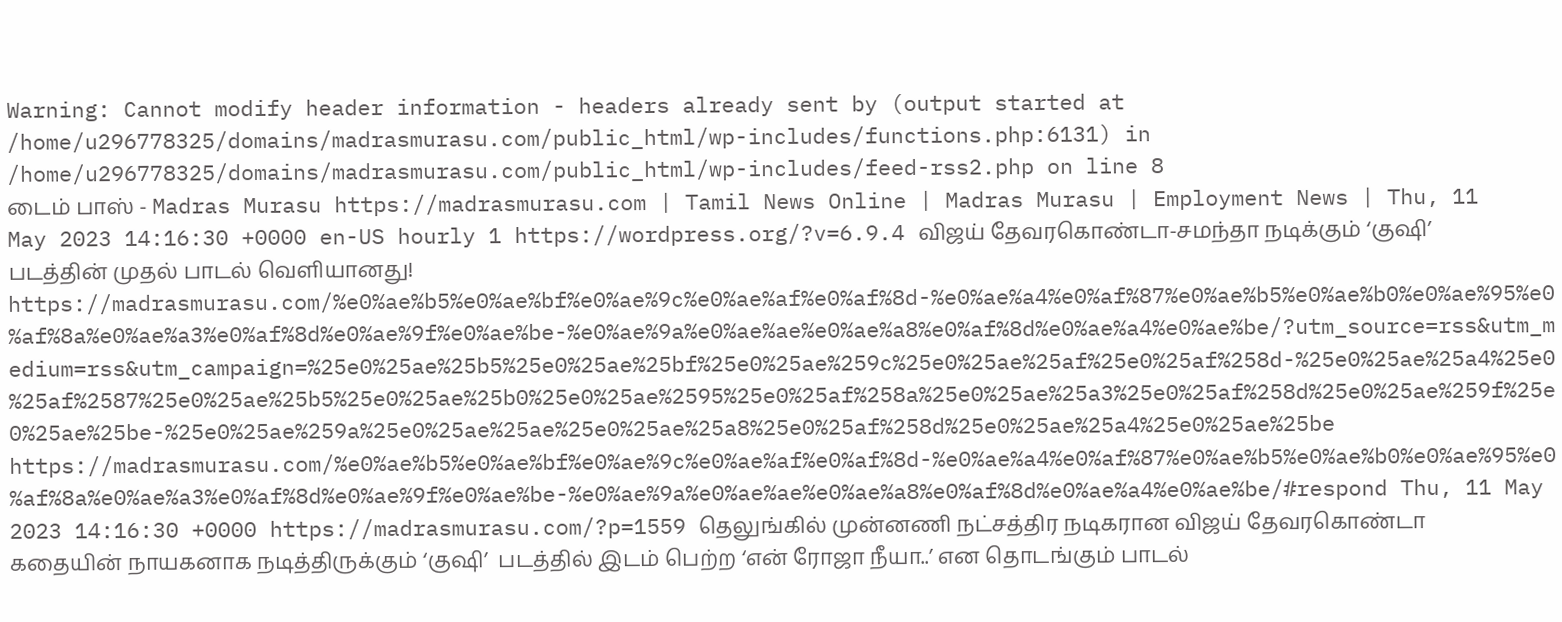Warning: Cannot modify header information - headers already sent by (output started at /home/u296778325/domains/madrasmurasu.com/public_html/wp-includes/functions.php:6131) in /home/u296778325/domains/madrasmurasu.com/public_html/wp-includes/feed-rss2.php on line 8
டைம் பாஸ் - Madras Murasu https://madrasmurasu.com | Tamil News Online | Madras Murasu | Employment News | Thu, 11 May 2023 14:16:30 +0000 en-US hourly 1 https://wordpress.org/?v=6.9.4 விஜய் தேவரகொண்டா-சமந்தா நடிக்கும் ‘குஷி’ படத்தின் முதல் பாடல் வெளியானது! https://madrasmurasu.com/%e0%ae%b5%e0%ae%bf%e0%ae%9c%e0%ae%af%e0%af%8d-%e0%ae%a4%e0%af%87%e0%ae%b5%e0%ae%b0%e0%ae%95%e0%af%8a%e0%ae%a3%e0%af%8d%e0%ae%9f%e0%ae%be-%e0%ae%9a%e0%ae%ae%e0%ae%a8%e0%af%8d%e0%ae%a4%e0%ae%be/?utm_source=rss&utm_medium=rss&utm_campaign=%25e0%25ae%25b5%25e0%25ae%25bf%25e0%25ae%259c%25e0%25ae%25af%25e0%25af%258d-%25e0%25ae%25a4%25e0%25af%2587%25e0%25ae%25b5%25e0%25ae%25b0%25e0%25ae%2595%25e0%25af%258a%25e0%25ae%25a3%25e0%25af%258d%25e0%25ae%259f%25e0%25ae%25be-%25e0%25ae%259a%25e0%25ae%25ae%25e0%25ae%25a8%25e0%25af%258d%25e0%25ae%25a4%25e0%25ae%25be https://madrasmurasu.com/%e0%ae%b5%e0%ae%bf%e0%ae%9c%e0%ae%af%e0%af%8d-%e0%ae%a4%e0%af%87%e0%ae%b5%e0%ae%b0%e0%ae%95%e0%af%8a%e0%ae%a3%e0%af%8d%e0%ae%9f%e0%ae%be-%e0%ae%9a%e0%ae%ae%e0%ae%a8%e0%af%8d%e0%ae%a4%e0%ae%be/#respond Thu, 11 May 2023 14:16:30 +0000 https://madrasmurasu.com/?p=1559 தெலுங்கில் முன்னணி நட்சத்திர நடிகரான விஜய் தேவரகொண்டா கதையின் நாயகனாக நடித்திருக்கும் ‘குஷி’  படத்தில் இடம் பெற்ற ‘என் ரோஜா நீயா..’ என தொடங்கும் பாடல்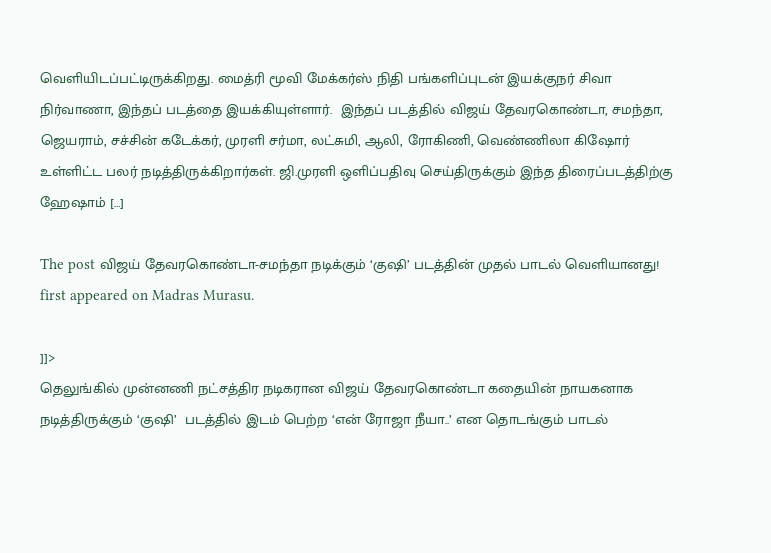வெளியிடப்பட்டிருக்கிறது. மைத்ரி மூவி மேக்கர்ஸ் நிதி பங்களிப்புடன் இயக்குநர் சிவா நிர்வாணா, இந்தப் படத்தை இயக்கியுள்ளார்.  இந்தப் படத்தில் விஜய் தேவரகொண்டா, சமந்தா, ஜெயராம், சச்சின் கடேக்கர், முரளி சர்மா, லட்சுமி, ஆலி, ரோகிணி, வெண்ணிலா கிஷோர் உள்ளிட்ட பலர் நடித்திருக்கிறார்கள். ஜி.முரளி ஒளிப்பதிவு செய்திருக்கும் இந்த திரைப்படத்திற்கு ஹேஷாம் […]

The post விஜய் தேவரகொண்டா-சமந்தா நடிக்கும் ‘குஷி’ படத்தின் முதல் பாடல் வெளியானது! first appeared on Madras Murasu.

]]>
தெலுங்கில் முன்னணி நட்சத்திர நடிகரான விஜய் தேவரகொண்டா கதையின் நாயகனாக நடித்திருக்கும் ‘குஷி’  படத்தில் இடம் பெற்ற ‘என் ரோஜா நீயா..’ என தொடங்கும் பாடல்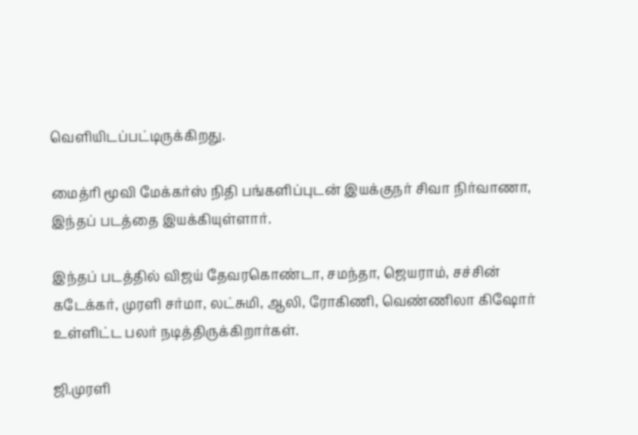வெளியிடப்பட்டிருக்கிறது.

மைத்ரி மூவி மேக்கர்ஸ் நிதி பங்களிப்புடன் இயக்குநர் சிவா நிர்வாணா, இந்தப் படத்தை இயக்கியுள்ளார்.

இந்தப் படத்தில் விஜய் தேவரகொண்டா, சமந்தா, ஜெயராம், சச்சின் கடேக்கர், முரளி சர்மா, லட்சுமி, ஆலி, ரோகிணி, வெண்ணிலா கிஷோர் உள்ளிட்ட பலர் நடித்திருக்கிறார்கள்.

ஜி.முரளி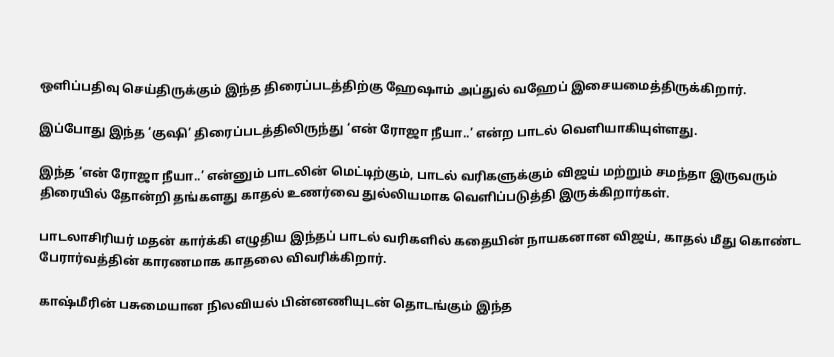ஒளிப்பதிவு செய்திருக்கும் இந்த திரைப்படத்திற்கு ஹேஷாம் அப்துல் வஹேப் இசையமைத்திருக்கிறார்.

இப்போது இந்த ‘குஷி’ திரைப்படத்திலிருந்து ‘என் ரோஜா நீயா..’ என்ற பாடல் வெளியாகியுள்ளது.

இந்த ‘என் ரோஜா நீயா..’ என்னும் பாடலின் மெட்டிற்கும், பாடல் வரிகளுக்கும் விஜய் மற்றும் சமந்தா இருவரும் திரையில் தோன்றி தங்களது காதல் உணர்வை துல்லியமாக வெளிப்படுத்தி இருக்கிறார்கள்.

பாடலாசிரியர் மதன் கார்க்கி எழுதிய இந்தப் பாடல் வரிகளில் கதையின் நாயகனான விஜய், காதல் மீது கொண்ட பேரார்வத்தின் காரணமாக காதலை விவரிக்கிறார்.

காஷ்மீரின் பசுமையான நிலவியல் பின்னணியுடன் தொடங்கும் இந்த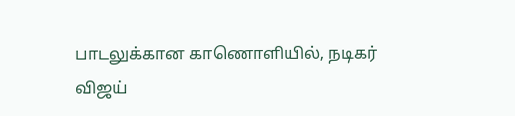பாடலுக்கான காணொளியில், நடிகர் விஜய்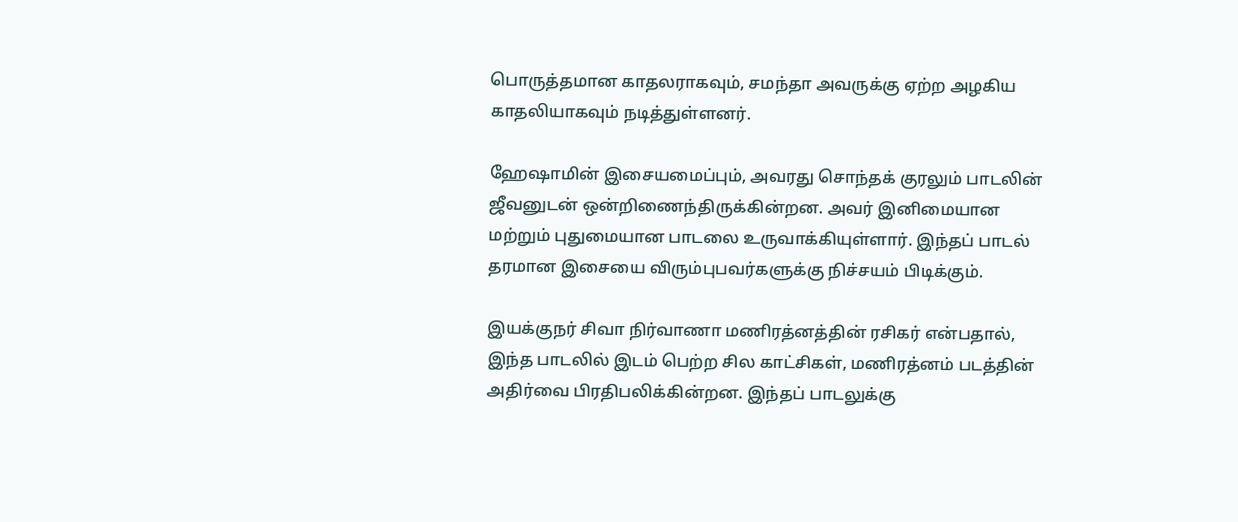பொருத்தமான காதலராகவும், சமந்தா அவருக்கு ஏற்ற அழகிய காதலியாகவும் நடித்துள்ளனர்.

ஹேஷாமின் இசையமைப்பும், அவரது சொந்தக் குரலும் பாடலின் ஜீவனுடன் ஒன்றிணைந்திருக்கின்றன. அவர் இனிமையான மற்றும் புதுமையான பாடலை உருவாக்கியுள்ளார். இந்தப் பாடல் தரமான இசையை விரும்புபவர்களுக்கு நிச்சயம் பிடிக்கும்.

இயக்குநர் சிவா நிர்வாணா மணிரத்னத்தின் ரசிகர் என்பதால், இந்த பாடலில் இடம் பெற்ற சில காட்சிகள், மணிரத்னம் படத்தின் அதிர்வை பிரதிபலிக்கின்றன. இந்தப் பாடலுக்கு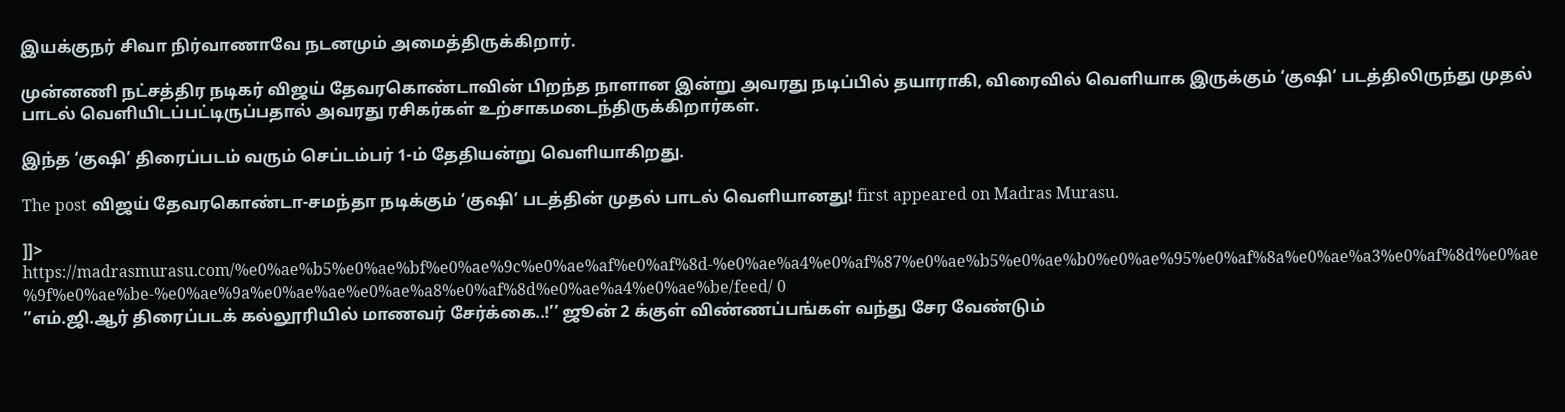இயக்குநர் சிவா நிர்வாணாவே நடனமும் அமைத்திருக்கிறார்.

முன்னணி நட்சத்திர நடிகர் விஜய் தேவரகொண்டாவின் பிறந்த நாளான இன்று அவரது நடிப்பில் தயாராகி, விரைவில் வெளியாக இருக்கும் ‘குஷி’ படத்திலிருந்து முதல் பாடல் வெளியிடப்பட்டிருப்பதால் அவரது ரசிகர்கள் உற்சாகமடைந்திருக்கிறார்கள்.

இந்த ‘குஷி’ திரைப்படம் வரும் செப்டம்பர் 1-ம் தேதியன்று வெளியாகிறது.

The post விஜய் தேவரகொண்டா-சமந்தா நடிக்கும் ‘குஷி’ படத்தின் முதல் பாடல் வெளியானது! first appeared on Madras Murasu.

]]>
https://madrasmurasu.com/%e0%ae%b5%e0%ae%bf%e0%ae%9c%e0%ae%af%e0%af%8d-%e0%ae%a4%e0%af%87%e0%ae%b5%e0%ae%b0%e0%ae%95%e0%af%8a%e0%ae%a3%e0%af%8d%e0%ae%9f%e0%ae%be-%e0%ae%9a%e0%ae%ae%e0%ae%a8%e0%af%8d%e0%ae%a4%e0%ae%be/feed/ 0
’’எம்.ஜி.ஆர் திரைப்படக் கல்லூரியில் மாணவர் சேர்க்கை..!’’ ஜூன் 2 க்குள் விண்ணப்பங்கள் வந்து சேர வேண்டும்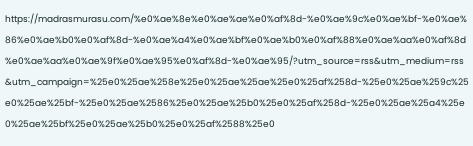https://madrasmurasu.com/%e0%ae%8e%e0%ae%ae%e0%af%8d-%e0%ae%9c%e0%ae%bf-%e0%ae%86%e0%ae%b0%e0%af%8d-%e0%ae%a4%e0%ae%bf%e0%ae%b0%e0%af%88%e0%ae%aa%e0%af%8d%e0%ae%aa%e0%ae%9f%e0%ae%95%e0%af%8d-%e0%ae%95/?utm_source=rss&utm_medium=rss&utm_campaign=%25e0%25ae%258e%25e0%25ae%25ae%25e0%25af%258d-%25e0%25ae%259c%25e0%25ae%25bf-%25e0%25ae%2586%25e0%25ae%25b0%25e0%25af%258d-%25e0%25ae%25a4%25e0%25ae%25bf%25e0%25ae%25b0%25e0%25af%2588%25e0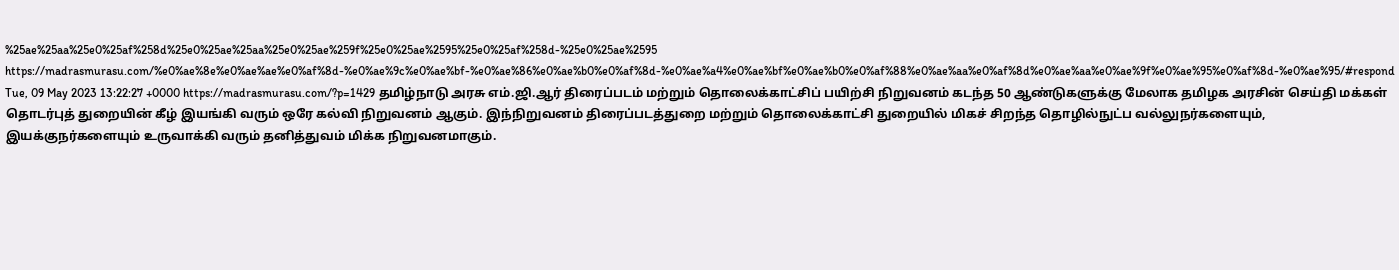%25ae%25aa%25e0%25af%258d%25e0%25ae%25aa%25e0%25ae%259f%25e0%25ae%2595%25e0%25af%258d-%25e0%25ae%2595 https://madrasmurasu.com/%e0%ae%8e%e0%ae%ae%e0%af%8d-%e0%ae%9c%e0%ae%bf-%e0%ae%86%e0%ae%b0%e0%af%8d-%e0%ae%a4%e0%ae%bf%e0%ae%b0%e0%af%88%e0%ae%aa%e0%af%8d%e0%ae%aa%e0%ae%9f%e0%ae%95%e0%af%8d-%e0%ae%95/#respond Tue, 09 May 2023 13:22:27 +0000 https://madrasmurasu.com/?p=1429 தமிழ்நாடு அரசு எம்.ஜி.ஆர் திரைப்படம் மற்றும் தொலைக்காட்சிப் பயிற்சி நிறுவனம் கடந்த 50 ஆண்டுகளுக்கு மேலாக தமிழக அரசின் செய்தி மக்கள் தொடர்புத் துறையின் கீழ் இயங்கி வரும் ஒரே கல்வி நிறுவனம் ஆகும். இந்நிறுவனம் திரைப்படத்துறை மற்றும் தொலைக்காட்சி துறையில் மிகச் சிறந்த தொழில்நுட்ப வல்லுநர்களையும், இயக்குநர்களையும் உருவாக்கி வரும் தனித்துவம் மிக்க நிறுவனமாகும்.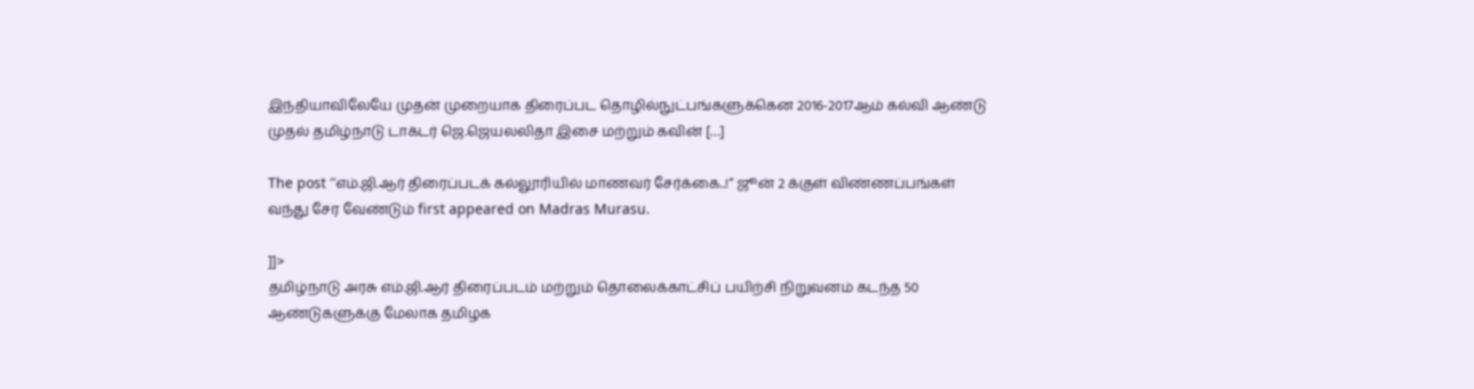இந்தியாவிலேயே முதன் முறையாக திரைப்பட தொழில்நுட்பங்களுக்கென 2016-2017ஆம் கல்வி ஆண்டு முதல் தமிழ்நாடு டாக்டர் ஜெ.ஜெயலலிதா இசை மற்றும் கவின் […]

The post ’’எம்.ஜி.ஆர் திரைப்படக் கல்லூரியில் மாணவர் சேர்க்கை..!’’ ஜூன் 2 க்குள் விண்ணப்பங்கள் வந்து சேர வேண்டும் first appeared on Madras Murasu.

]]>
தமிழ்நாடு அரசு எம்.ஜி.ஆர் திரைப்படம் மற்றும் தொலைக்காட்சிப் பயிற்சி நிறுவனம் கடந்த 50 ஆண்டுகளுக்கு மேலாக தமிழக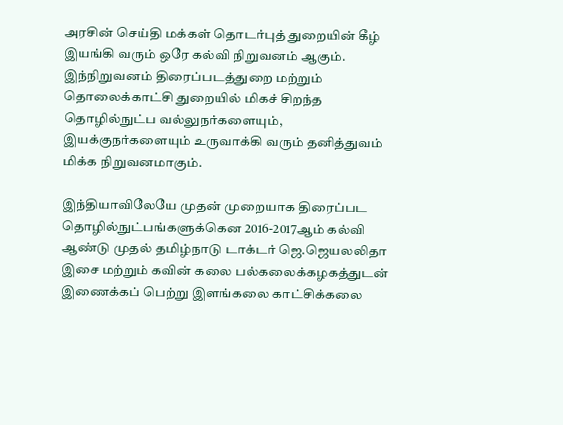அரசின் செய்தி மக்கள் தொடர்புத் துறையின் கீழ் இயங்கி வரும் ஒரே கல்வி நிறுவனம் ஆகும். இந்நிறுவனம் திரைப்படத்துறை மற்றும் தொலைக்காட்சி துறையில் மிகச் சிறந்த தொழில்நுட்ப வல்லுநர்களையும், இயக்குநர்களையும் உருவாக்கி வரும் தனித்துவம் மிக்க நிறுவனமாகும்.

இந்தியாவிலேயே முதன் முறையாக திரைப்பட தொழில்நுட்பங்களுக்கென 2016-2017ஆம் கல்வி ஆண்டு முதல் தமிழ்நாடு டாக்டர் ஜெ.ஜெயலலிதா இசை மற்றும் கவின் கலை பல்கலைக்கழகத்துடன் இணைக்கப் பெற்று இளங்கலை காட்சிக்கலை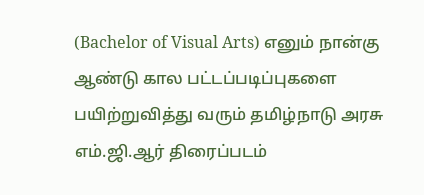(Bachelor of Visual Arts) எனும் நான்கு ஆண்டு கால பட்டப்படிப்புகளை பயிற்றுவித்து வரும் தமிழ்நாடு அரசு எம்.ஜி.ஆர் திரைப்படம்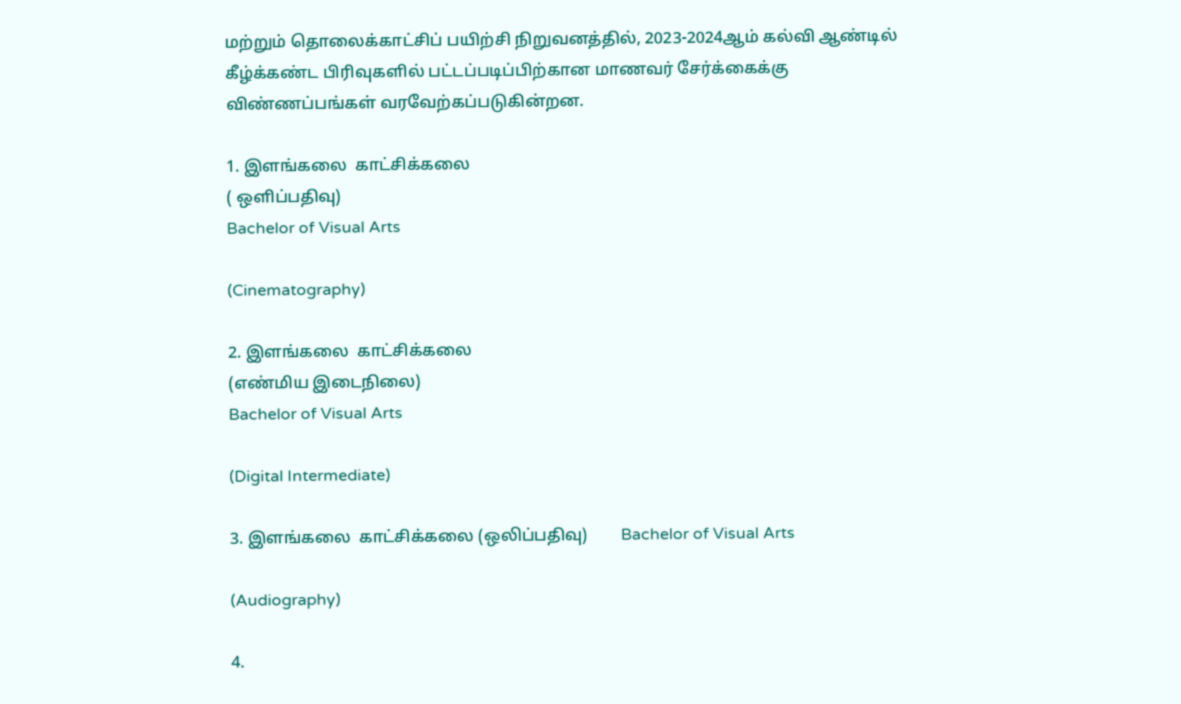மற்றும் தொலைக்காட்சிப் பயிற்சி நிறுவனத்தில், 2023-2024ஆம் கல்வி ஆண்டில் கீழ்க்கண்ட பிரிவுகளில் பட்டப்படிப்பிற்கான மாணவர் சேர்க்கைக்கு விண்ணப்பங்கள் வரவேற்கப்படுகின்றன.

1. இளங்கலை  காட்சிக்கலை
( ஒளிப்பதிவு)
Bachelor of Visual Arts

(Cinematography)

2. இளங்கலை  காட்சிக்கலை
(எண்மிய இடைநிலை)
Bachelor of Visual Arts

(Digital Intermediate)

3. இளங்கலை  காட்சிக்கலை (ஒலிப்பதிவு)        Bachelor of Visual Arts

(Audiography)

4.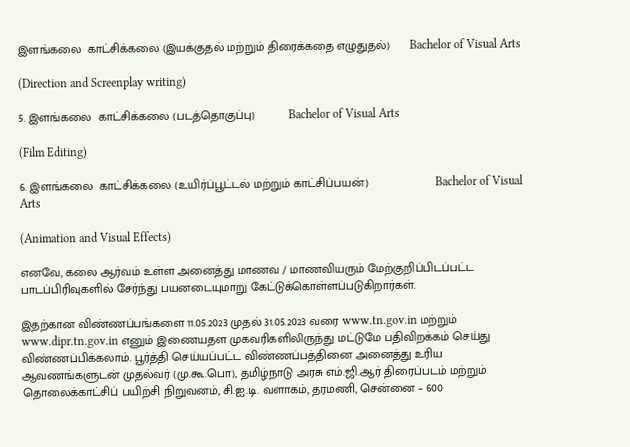இளங்கலை  காட்சிக்கலை (இயக்குதல் மற்றும் திரைக்கதை எழுதுதல்)      Bachelor of Visual Arts

(Direction and Screenplay writing)

5. இளங்கலை  காட்சிக்கலை (படத்தொகுப்பு)          Bachelor of Visual Arts

(Film Editing)

6. இளங்கலை  காட்சிக்கலை (உயிர்ப்பூட்டல் மற்றும் காட்சிப்பயன்)                    Bachelor of Visual Arts

(Animation and Visual Effects)

எனவே, கலை ஆர்வம் உள்ள அனைத்து மாணவ / மாணவியரும் மேற்குறிப்பிடப்பட்ட பாடப்பிரிவுகளில் சேர்ந்து பயனடையுமாறு கேட்டுக்கொள்ளப்படுகிறார்கள்.

இதற்கான விண்ணப்பங்களை 11.05.2023 முதல் 31.05.2023 வரை www.tn.gov.in மற்றும் www.dipr.tn.gov.in எனும் இணையதள முகவரிகளிலிருந்து மட்டுமே பதிவிறக்கம் செய்து விண்ணப்பிக்கலாம். பூர்த்தி செய்யப்பட்ட விண்ணப்பத்தினை அனைத்து உரிய ஆவணங்களுடன் முதல்வர் (மு.கூ.பொ), தமிழ்நாடு அரசு எம்.ஜி.ஆர் திரைப்படம் மற்றும் தொலைக்காட்சிப் பயிற்சி நிறுவனம், சி.ஐ.டி. வளாகம், தரமணி, சென்னை – 600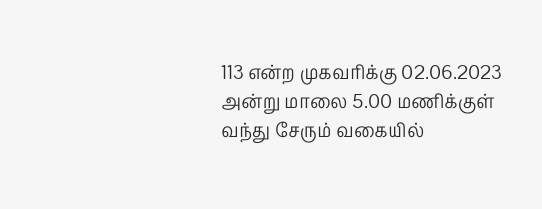113 என்ற முகவரிக்கு 02.06.2023 அன்று மாலை 5.00 மணிக்குள் வந்து சேரும் வகையில்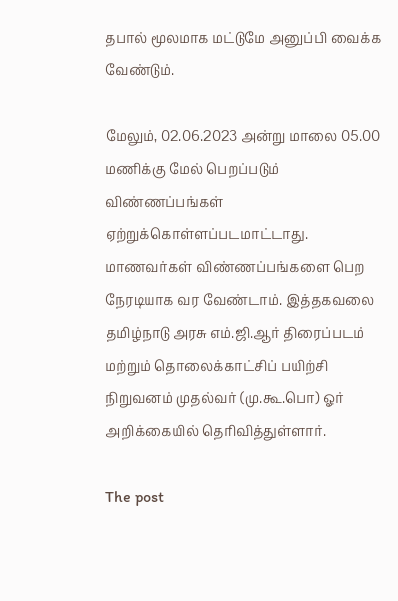தபால் மூலமாக மட்டுமே அனுப்பி வைக்க வேண்டும்.

மேலும், 02.06.2023 அன்று மாலை 05.00 மணிக்கு மேல் பெறப்படும் விண்ணப்பங்கள் ஏற்றுக்கொள்ளப்படமாட்டாது. மாணவர்கள் விண்ணப்பங்களை பெற நேரடியாக வர வேண்டாம். இத்தகவலை தமிழ்நாடு அரசு எம்.ஜி.ஆர் திரைப்படம் மற்றும் தொலைக்காட்சிப் பயிற்சி நிறுவனம் முதல்வர் (மு.கூ.பொ) ஓர் அறிக்கையில் தெரிவித்துள்ளார்.

The post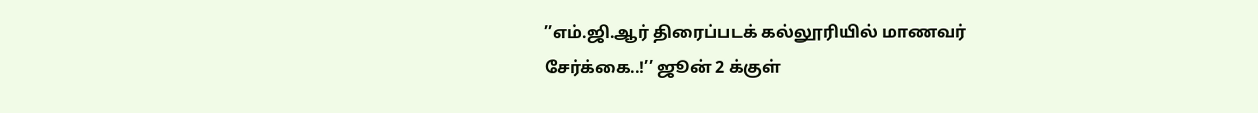’’எம்.ஜி.ஆர் திரைப்படக் கல்லூரியில் மாணவர் சேர்க்கை..!’’ ஜூன் 2 க்குள்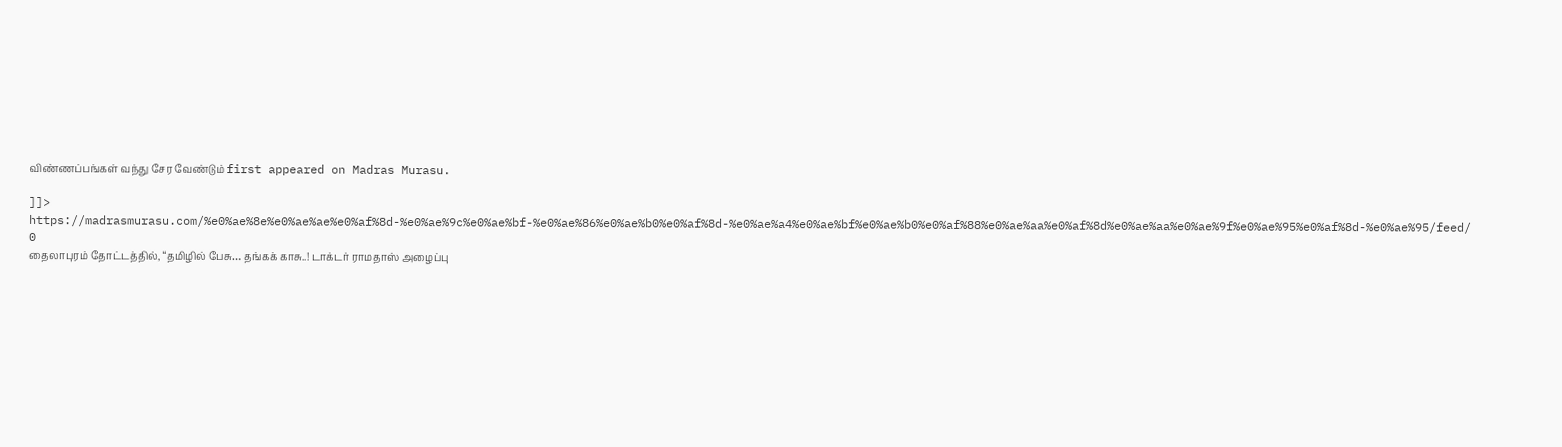விண்ணப்பங்கள் வந்து சேர வேண்டும் first appeared on Madras Murasu.

]]>
https://madrasmurasu.com/%e0%ae%8e%e0%ae%ae%e0%af%8d-%e0%ae%9c%e0%ae%bf-%e0%ae%86%e0%ae%b0%e0%af%8d-%e0%ae%a4%e0%ae%bf%e0%ae%b0%e0%af%88%e0%ae%aa%e0%af%8d%e0%ae%aa%e0%ae%9f%e0%ae%95%e0%af%8d-%e0%ae%95/feed/ 0
தைலாபுரம் தோட்டத்தில், “தமிழில் பேசு… தங்கக் காசு..! டாக்டர் ராமதாஸ் அழைப்பு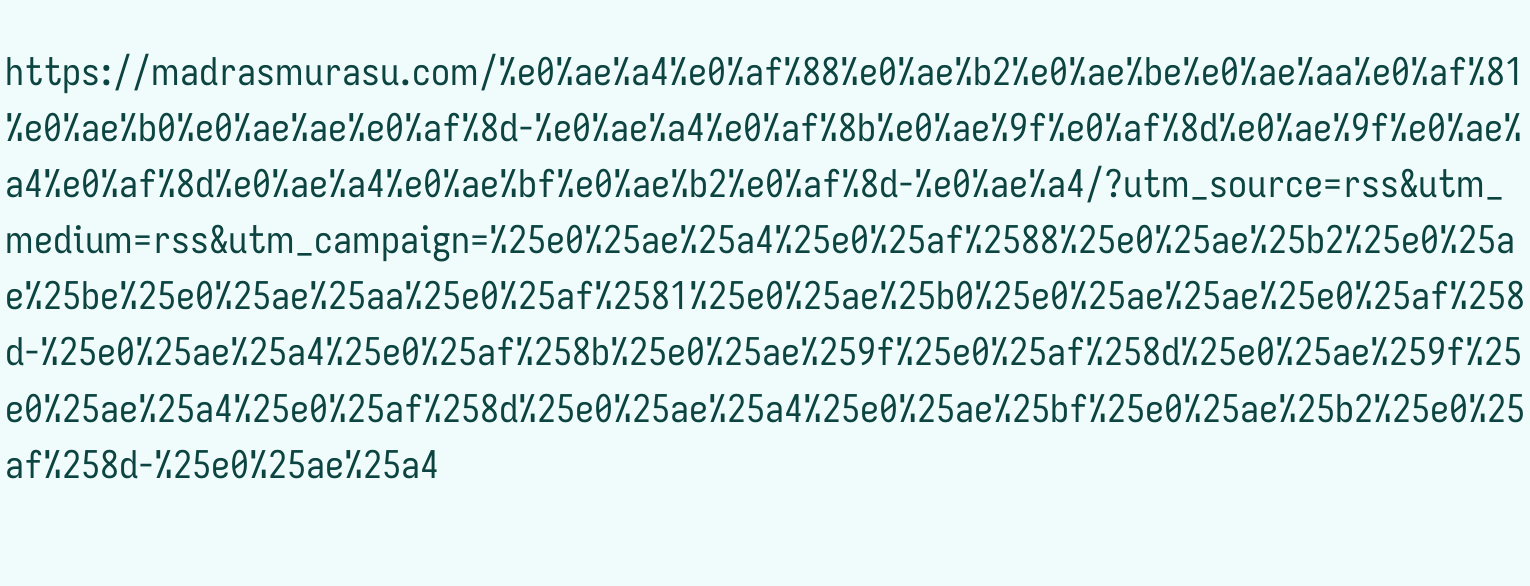https://madrasmurasu.com/%e0%ae%a4%e0%af%88%e0%ae%b2%e0%ae%be%e0%ae%aa%e0%af%81%e0%ae%b0%e0%ae%ae%e0%af%8d-%e0%ae%a4%e0%af%8b%e0%ae%9f%e0%af%8d%e0%ae%9f%e0%ae%a4%e0%af%8d%e0%ae%a4%e0%ae%bf%e0%ae%b2%e0%af%8d-%e0%ae%a4/?utm_source=rss&utm_medium=rss&utm_campaign=%25e0%25ae%25a4%25e0%25af%2588%25e0%25ae%25b2%25e0%25ae%25be%25e0%25ae%25aa%25e0%25af%2581%25e0%25ae%25b0%25e0%25ae%25ae%25e0%25af%258d-%25e0%25ae%25a4%25e0%25af%258b%25e0%25ae%259f%25e0%25af%258d%25e0%25ae%259f%25e0%25ae%25a4%25e0%25af%258d%25e0%25ae%25a4%25e0%25ae%25bf%25e0%25ae%25b2%25e0%25af%258d-%25e0%25ae%25a4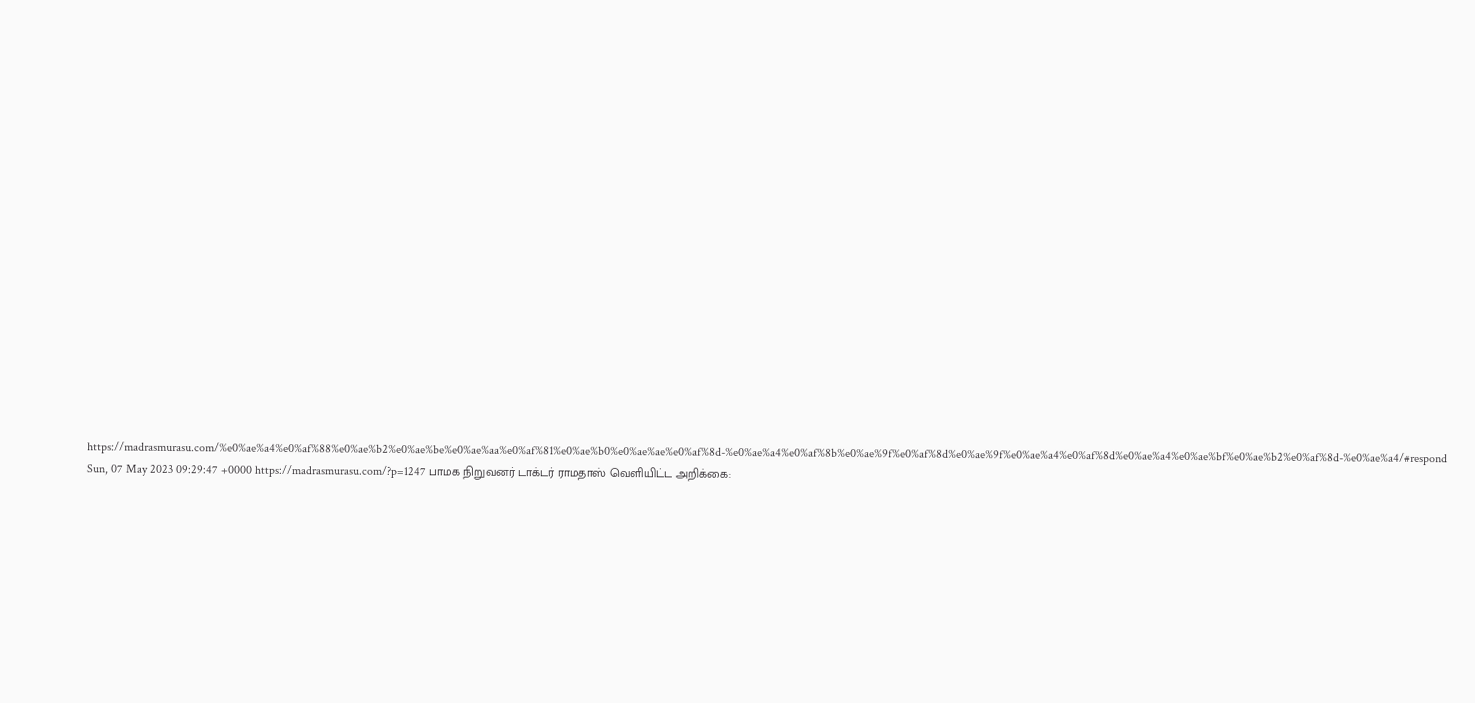https://madrasmurasu.com/%e0%ae%a4%e0%af%88%e0%ae%b2%e0%ae%be%e0%ae%aa%e0%af%81%e0%ae%b0%e0%ae%ae%e0%af%8d-%e0%ae%a4%e0%af%8b%e0%ae%9f%e0%af%8d%e0%ae%9f%e0%ae%a4%e0%af%8d%e0%ae%a4%e0%ae%bf%e0%ae%b2%e0%af%8d-%e0%ae%a4/#respond Sun, 07 May 2023 09:29:47 +0000 https://madrasmurasu.com/?p=1247 பாமக நிறுவனர் டாக்டர் ராமதாஸ் வெளியிட்ட அறிக்கை: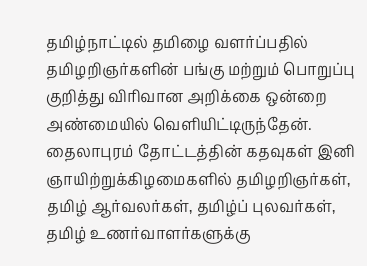தமிழ்நாட்டில் தமிழை வளர்ப்பதில் தமிழறிஞர்களின் பங்கு மற்றும் பொறுப்பு குறித்து விரிவான அறிக்கை ஒன்றை அண்மையில் வெளியிட்டிருந்தேன். தைலாபுரம் தோட்டத்தின் கதவுகள் இனி ஞாயிற்றுக்கிழமைகளில் தமிழறிஞர்கள், தமிழ் ஆர்வலர்கள், தமிழ்ப் புலவர்கள், தமிழ் உணர்வாளர்களுக்கு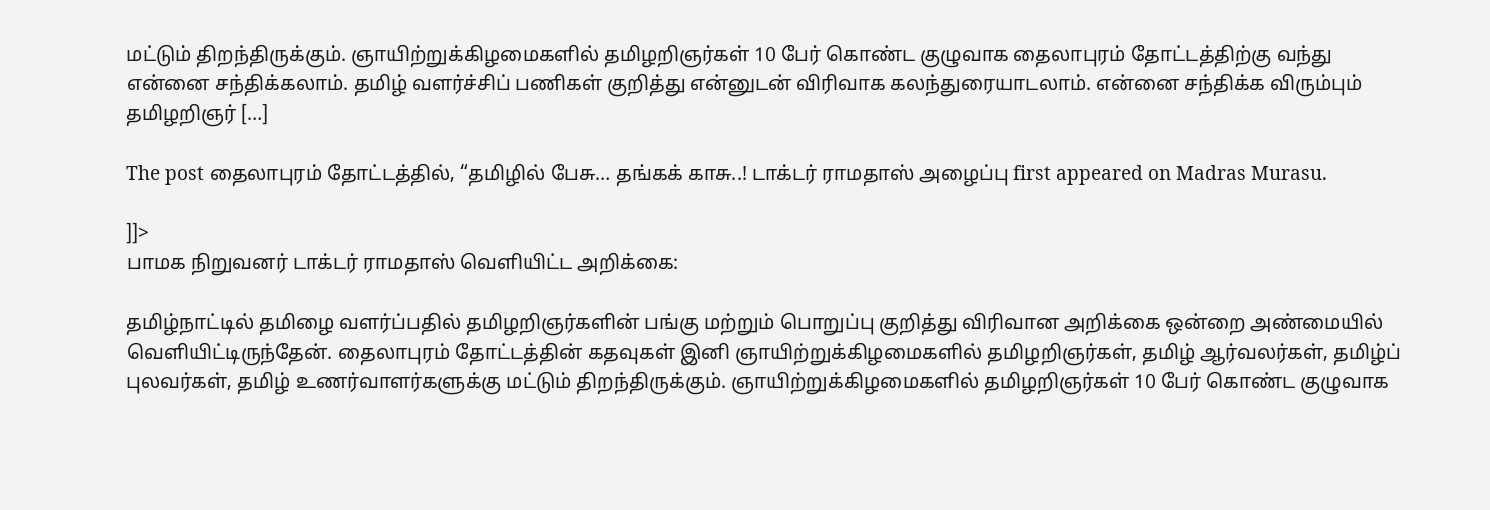மட்டும் திறந்திருக்கும். ஞாயிற்றுக்கிழமைகளில் தமிழறிஞர்கள் 10 பேர் கொண்ட குழுவாக தைலாபுரம் தோட்டத்திற்கு வந்து என்னை சந்திக்கலாம். தமிழ் வளர்ச்சிப் பணிகள் குறித்து என்னுடன் விரிவாக கலந்துரையாடலாம். என்னை சந்திக்க விரும்பும் தமிழறிஞர் […]

The post தைலாபுரம் தோட்டத்தில், “தமிழில் பேசு… தங்கக் காசு..! டாக்டர் ராமதாஸ் அழைப்பு first appeared on Madras Murasu.

]]>
பாமக நிறுவனர் டாக்டர் ராமதாஸ் வெளியிட்ட அறிக்கை:

தமிழ்நாட்டில் தமிழை வளர்ப்பதில் தமிழறிஞர்களின் பங்கு மற்றும் பொறுப்பு குறித்து விரிவான அறிக்கை ஒன்றை அண்மையில் வெளியிட்டிருந்தேன். தைலாபுரம் தோட்டத்தின் கதவுகள் இனி ஞாயிற்றுக்கிழமைகளில் தமிழறிஞர்கள், தமிழ் ஆர்வலர்கள், தமிழ்ப் புலவர்கள், தமிழ் உணர்வாளர்களுக்கு மட்டும் திறந்திருக்கும். ஞாயிற்றுக்கிழமைகளில் தமிழறிஞர்கள் 10 பேர் கொண்ட குழுவாக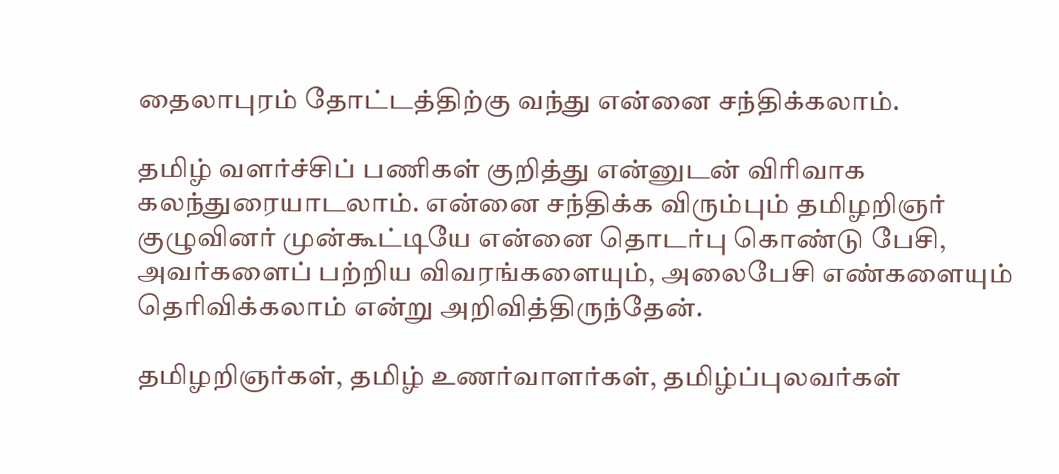தைலாபுரம் தோட்டத்திற்கு வந்து என்னை சந்திக்கலாம்.

தமிழ் வளர்ச்சிப் பணிகள் குறித்து என்னுடன் விரிவாக கலந்துரையாடலாம். என்னை சந்திக்க விரும்பும் தமிழறிஞர் குழுவினர் முன்கூட்டியே என்னை தொடர்பு கொண்டு பேசி, அவர்களைப் பற்றிய விவரங்களையும், அலைபேசி எண்களையும் தெரிவிக்கலாம் என்று அறிவித்திருந்தேன்.

தமிழறிஞர்கள், தமிழ் உணர்வாளர்கள், தமிழ்ப்புலவர்கள்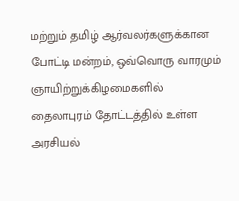மற்றும் தமிழ் ஆர்வலர்களுக்கான போட்டி மன்றம், ஒவ்வொரு வாரமும் ஞாயிற்றுக்கிழமைகளில் தைலாபுரம் தோட்டத்தில் உள்ள அரசியல்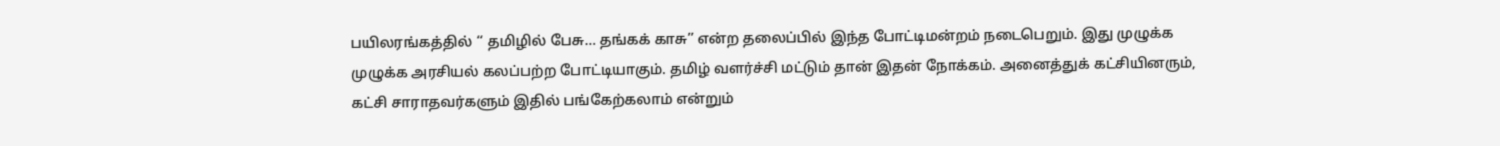பயிலரங்கத்தில் ‘‘ தமிழில் பேசு… தங்கக் காசு’’ என்ற தலைப்பில் இந்த போட்டிமன்றம் நடைபெறும். இது முழுக்க முழுக்க அரசியல் கலப்பற்ற போட்டியாகும். தமிழ் வளர்ச்சி மட்டும் தான் இதன் நோக்கம். அனைத்துக் கட்சியினரும், கட்சி சாராதவர்களும் இதில் பங்கேற்கலாம் என்றும்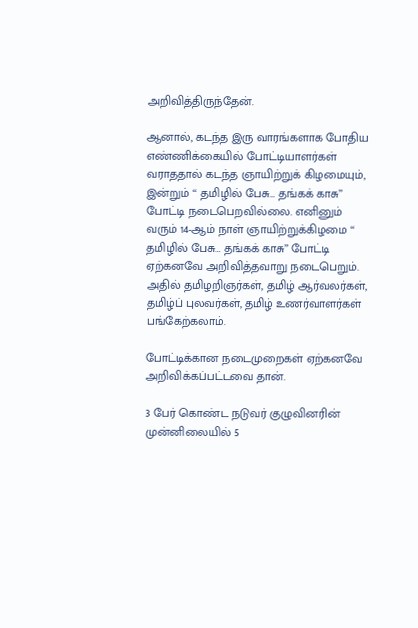அறிவித்திருந்தேன்.

ஆனால், கடந்த இரு வாரங்களாக போதிய எண்ணிக்கையில் போட்டியாளர்கள் வராததால் கடந்த ஞாயிற்றுக் கிழமையும், இன்றும் ‘‘ தமிழில் பேசு… தங்கக் காசு’’ போட்டி நடைபெறவில்லை. எனினும் வரும் 14-ஆம் நாள் ஞாயிற்றுக்கிழமை ‘‘ தமிழில் பேசு… தங்கக் காசு’’ போட்டி ஏற்கனவே அறிவித்தவாறு நடைபெறும். அதில் தமிழறிஞர்கள், தமிழ் ஆர்வலர்கள், தமிழ்ப் புலவர்கள், தமிழ் உணர்வாளர்கள் பங்கேற்கலாம்.

போட்டிக்கான நடைமுறைகள் ஏற்கனவே அறிவிக்கப்பட்டவை தான்.

3 பேர் கொண்ட நடுவர் குழுவினரின் முன்னிலையில் 5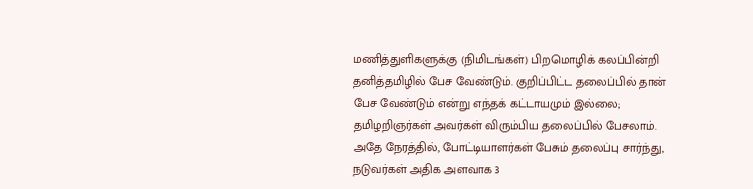மணித்துளிகளுக்கு (நிமிடங்கள்) பிறமொழிக் கலப்பின்றி தனித்தமிழில் பேச வேண்டும். குறிப்பிட்ட தலைப்பில் தான் பேச வேண்டும் என்று எந்தக் கட்டாயமும் இல்லை; தமிழறிஞர்கள் அவர்கள் விரும்பிய தலைப்பில் பேசலாம். அதே நேரத்தில், போட்டியாளர்கள் பேசும் தலைப்பு சார்ந்து, நடுவர்கள் அதிக அளவாக 3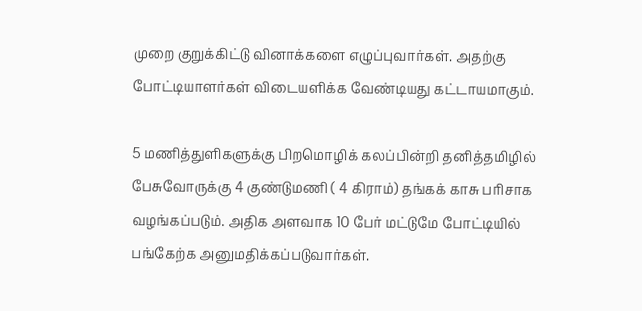முறை குறுக்கிட்டு வினாக்களை எழுப்புவார்கள். அதற்கு போட்டியாளர்கள் விடையளிக்க வேண்டியது கட்டாயமாகும்.

5 மணித்துளிகளுக்கு பிறமொழிக் கலப்பின்றி தனித்தமிழில் பேசுவோருக்கு 4 குண்டுமணி ( 4 கிராம்) தங்கக் காசு பரிசாக வழங்கப்படும். அதிக அளவாக 10 பேர் மட்டுமே போட்டியில் பங்கேற்க அனுமதிக்கப்படுவார்கள்.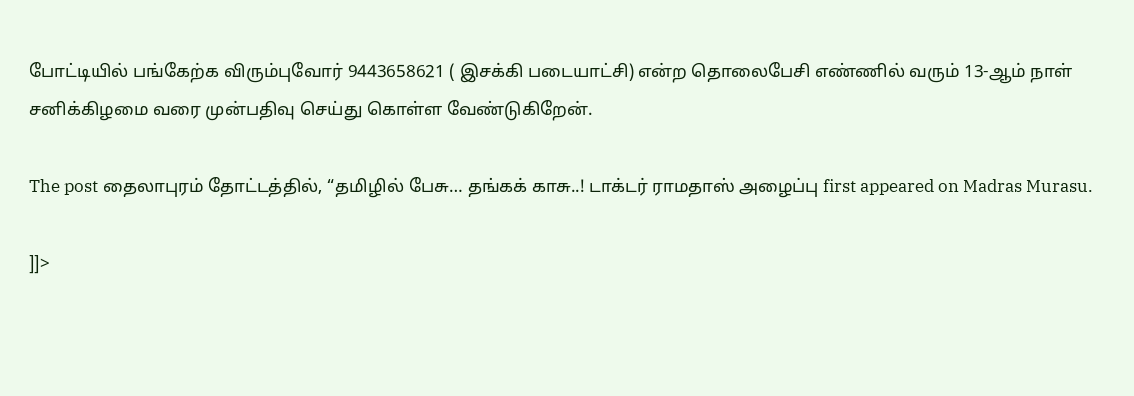போட்டியில் பங்கேற்க விரும்புவோர் 9443658621 ( இசக்கி படையாட்சி) என்ற தொலைபேசி எண்ணில் வரும் 13-ஆம் நாள் சனிக்கிழமை வரை முன்பதிவு செய்து கொள்ள வேண்டுகிறேன்.

The post தைலாபுரம் தோட்டத்தில், “தமிழில் பேசு… தங்கக் காசு..! டாக்டர் ராமதாஸ் அழைப்பு first appeared on Madras Murasu.

]]>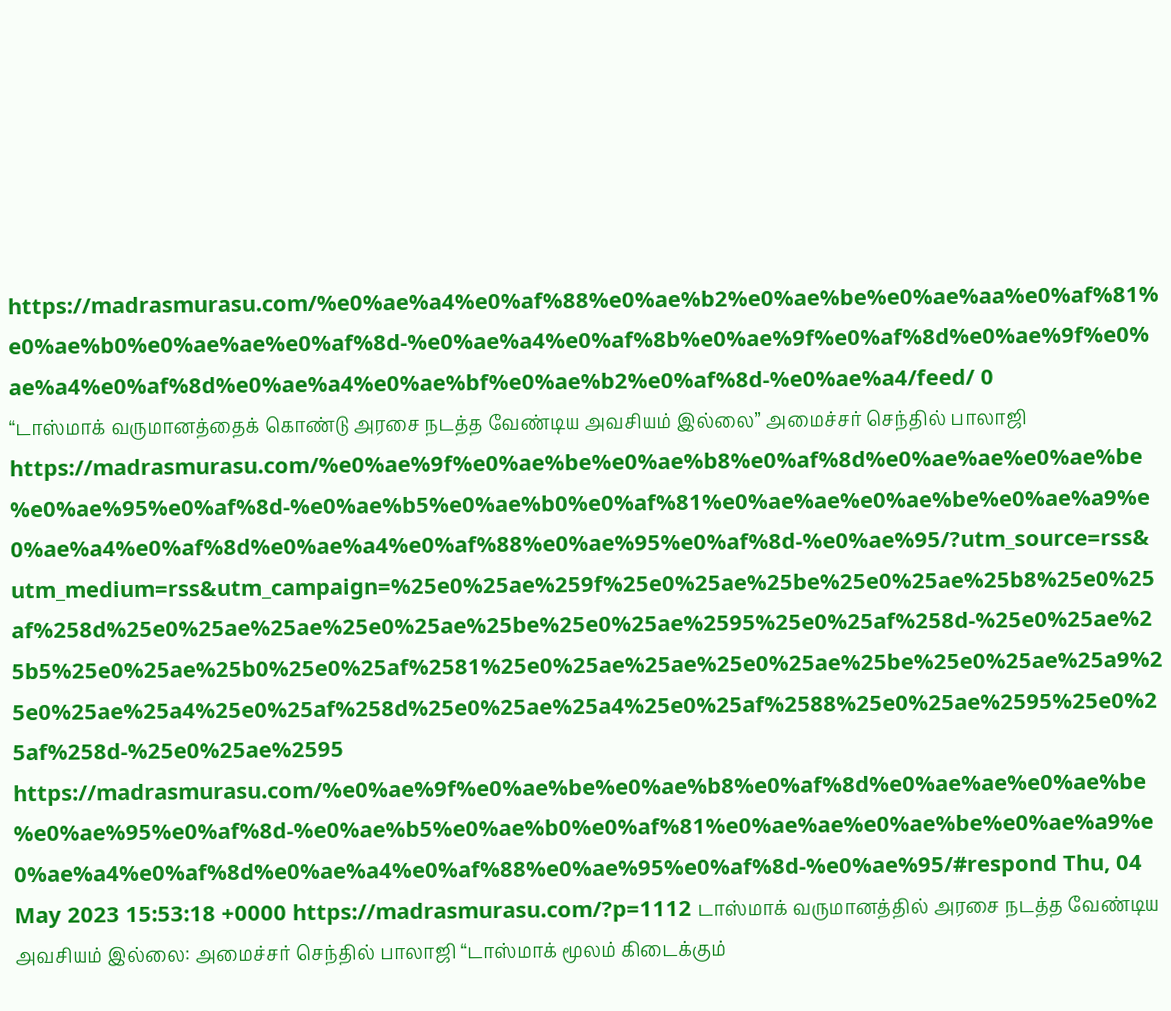https://madrasmurasu.com/%e0%ae%a4%e0%af%88%e0%ae%b2%e0%ae%be%e0%ae%aa%e0%af%81%e0%ae%b0%e0%ae%ae%e0%af%8d-%e0%ae%a4%e0%af%8b%e0%ae%9f%e0%af%8d%e0%ae%9f%e0%ae%a4%e0%af%8d%e0%ae%a4%e0%ae%bf%e0%ae%b2%e0%af%8d-%e0%ae%a4/feed/ 0
“டாஸ்மாக் வருமானத்தைக் கொண்டு அரசை நடத்த வேண்டிய அவசியம் இல்லை” அமைச்சர் செந்தில் பாலாஜி https://madrasmurasu.com/%e0%ae%9f%e0%ae%be%e0%ae%b8%e0%af%8d%e0%ae%ae%e0%ae%be%e0%ae%95%e0%af%8d-%e0%ae%b5%e0%ae%b0%e0%af%81%e0%ae%ae%e0%ae%be%e0%ae%a9%e0%ae%a4%e0%af%8d%e0%ae%a4%e0%af%88%e0%ae%95%e0%af%8d-%e0%ae%95/?utm_source=rss&utm_medium=rss&utm_campaign=%25e0%25ae%259f%25e0%25ae%25be%25e0%25ae%25b8%25e0%25af%258d%25e0%25ae%25ae%25e0%25ae%25be%25e0%25ae%2595%25e0%25af%258d-%25e0%25ae%25b5%25e0%25ae%25b0%25e0%25af%2581%25e0%25ae%25ae%25e0%25ae%25be%25e0%25ae%25a9%25e0%25ae%25a4%25e0%25af%258d%25e0%25ae%25a4%25e0%25af%2588%25e0%25ae%2595%25e0%25af%258d-%25e0%25ae%2595 https://madrasmurasu.com/%e0%ae%9f%e0%ae%be%e0%ae%b8%e0%af%8d%e0%ae%ae%e0%ae%be%e0%ae%95%e0%af%8d-%e0%ae%b5%e0%ae%b0%e0%af%81%e0%ae%ae%e0%ae%be%e0%ae%a9%e0%ae%a4%e0%af%8d%e0%ae%a4%e0%af%88%e0%ae%95%e0%af%8d-%e0%ae%95/#respond Thu, 04 May 2023 15:53:18 +0000 https://madrasmurasu.com/?p=1112 டாஸ்மாக் வருமானத்தில் அரசை நடத்த வேண்டிய அவசியம் இல்லை: அமைச்சர் செந்தில் பாலாஜி “டாஸ்மாக் மூலம் கிடைக்கும்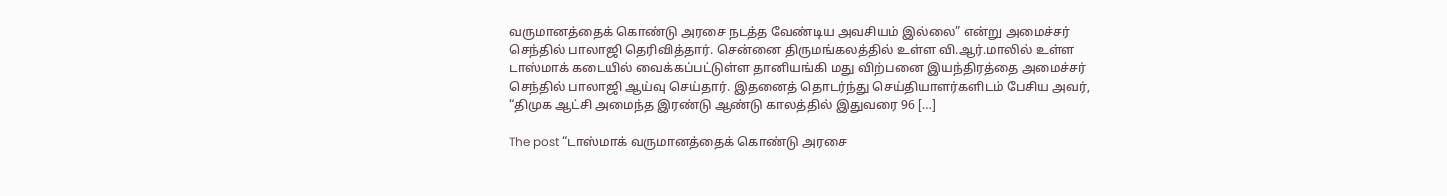வருமானத்தைக் கொண்டு அரசை நடத்த வேண்டிய அவசியம் இல்லை” என்று அமைச்சர் செந்தில் பாலாஜி தெரிவித்தார். சென்னை திருமங்கலத்தில் உள்ள வி.ஆர்.மாலில் உள்ள டாஸ்மாக் கடையில் வைக்கப்பட்டுள்ள தானியங்கி மது விற்பனை இயந்திரத்தை அமைச்சர் செந்தில் பாலாஜி ஆய்வு செய்தார். இதனைத் தொடர்ந்து செய்தியாளர்களிடம் பேசிய அவர், “திமுக ஆட்சி அமைந்த இரண்டு ஆண்டு காலத்தில் இதுவரை 96 […]

The post “டாஸ்மாக் வருமானத்தைக் கொண்டு அரசை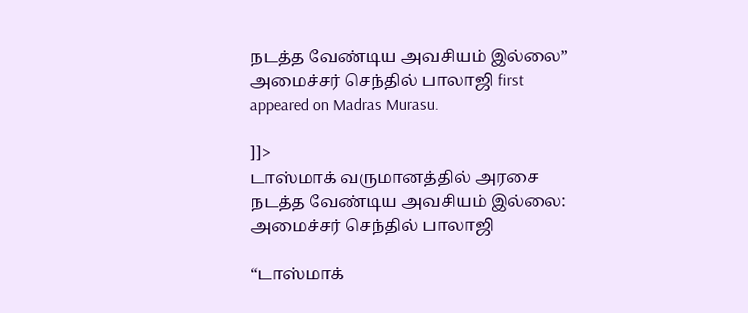நடத்த வேண்டிய அவசியம் இல்லை” அமைச்சர் செந்தில் பாலாஜி first appeared on Madras Murasu.

]]>
டாஸ்மாக் வருமானத்தில் அரசை நடத்த வேண்டிய அவசியம் இல்லை: அமைச்சர் செந்தில் பாலாஜி

“டாஸ்மாக்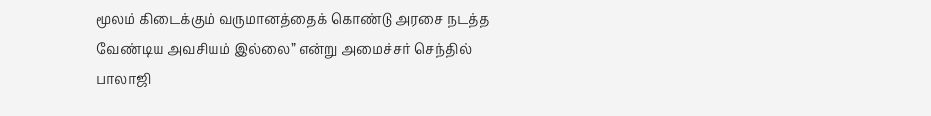மூலம் கிடைக்கும் வருமானத்தைக் கொண்டு அரசை நடத்த வேண்டிய அவசியம் இல்லை” என்று அமைச்சர் செந்தில் பாலாஜி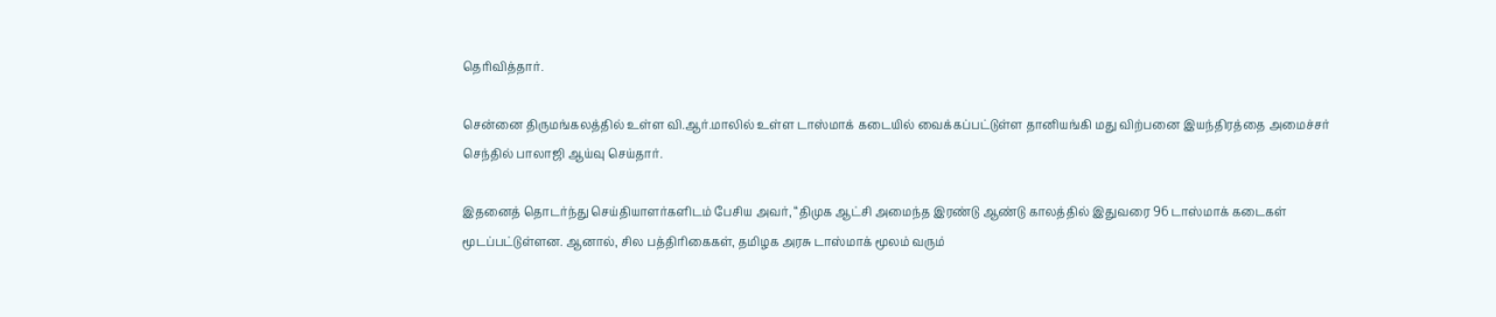தெரிவித்தார்.

சென்னை திருமங்கலத்தில் உள்ள வி.ஆர்.மாலில் உள்ள டாஸ்மாக் கடையில் வைக்கப்பட்டுள்ள தானியங்கி மது விற்பனை இயந்திரத்தை அமைச்சர் செந்தில் பாலாஜி ஆய்வு செய்தார்.

இதனைத் தொடர்ந்து செய்தியாளர்களிடம் பேசிய அவர், “திமுக ஆட்சி அமைந்த இரண்டு ஆண்டு காலத்தில் இதுவரை 96 டாஸ்மாக் கடைகள் மூடப்பட்டுள்ளன. ஆனால், சில பத்திரிகைகள், தமிழக அரசு டாஸ்மாக் மூலம் வரும்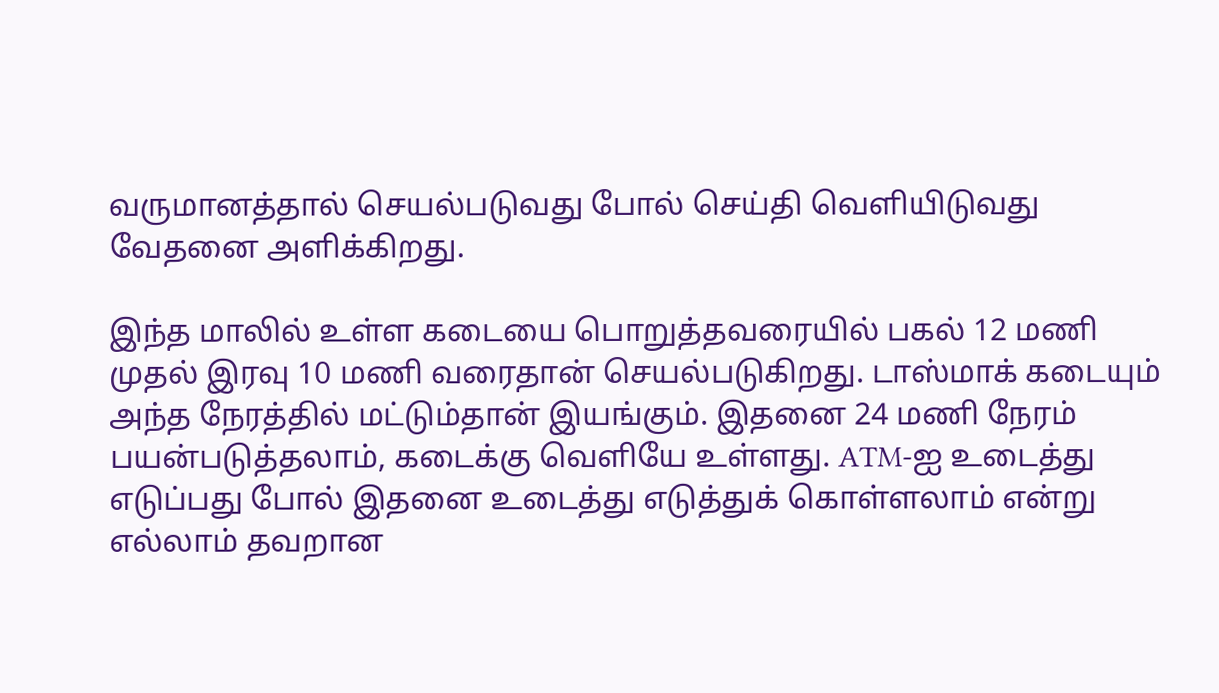வருமானத்தால் செயல்படுவது போல் செய்தி வெளியிடுவது வேதனை அளிக்கிறது.

இந்த மாலில் உள்ள கடையை பொறுத்தவரையில் பகல் 12 மணி முதல் இரவு 10 மணி வரைதான் செயல்படுகிறது. டாஸ்மாக் கடையும் அந்த நேரத்தில் மட்டும்தான் இயங்கும். இதனை 24 மணி நேரம் பயன்படுத்தலாம், கடைக்கு வெளியே உள்ளது. ATM-ஐ உடைத்து எடுப்பது போல் இதனை உடைத்து எடுத்துக் கொள்ளலாம் என்று எல்லாம் தவறான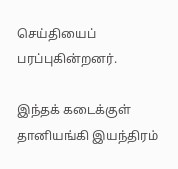செய்தியைப் பரப்புகின்றனர்.

இந்தக் கடைக்குள் தானியங்கி இயந்திரம்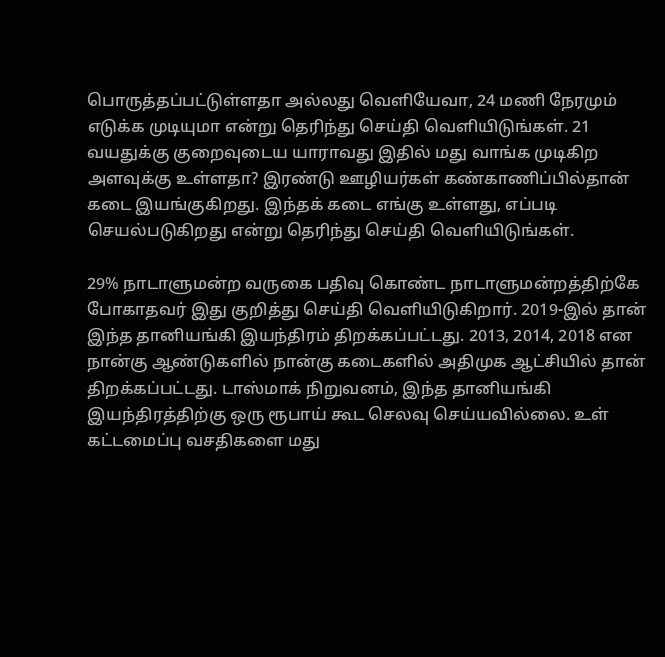பொருத்தப்பட்டுள்ளதா அல்லது வெளியேவா, 24 மணி நேரமும் எடுக்க முடியுமா என்று தெரிந்து செய்தி வெளியிடுங்கள். 21 வயதுக்கு குறைவுடைய யாராவது இதில் மது வாங்க முடிகிற அளவுக்கு உள்ளதா? இரண்டு ஊழியர்கள் கண்காணிப்பில்தான் கடை இயங்குகிறது. இந்தக் கடை எங்கு உள்ளது, எப்படி செயல்படுகிறது என்று தெரிந்து செய்தி வெளியிடுங்கள்.

29% நாடாளுமன்ற வருகை பதிவு கொண்ட நாடாளுமன்றத்திற்கே போகாதவர் இது குறித்து செய்தி வெளியிடுகிறார். 2019-இல் தான் இந்த தானியங்கி இயந்திரம் திறக்கப்பட்டது. 2013, 2014, 2018 என நான்கு ஆண்டுகளில் நான்கு கடைகளில் அதிமுக ஆட்சியில் தான் திறக்கப்பட்டது. டாஸ்மாக் நிறுவனம், இந்த தானியங்கி இயந்திரத்திற்கு ஒரு ரூபாய் கூட செலவு செய்யவில்லை. உள் கட்டமைப்பு வசதிகளை மது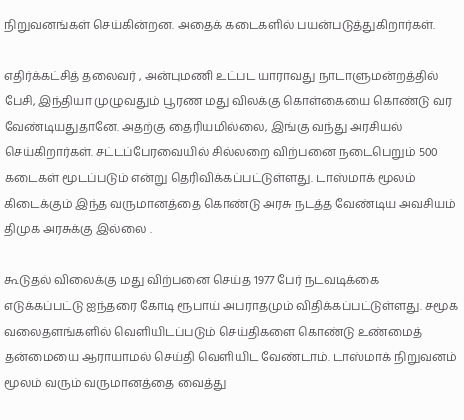நிறுவனங்கள் செய்கின்றன. அதைக் கடைகளில் பயன்படுத்துகிறார்கள்.

எதிர்க்கட்சித் தலைவர் , அன்புமணி உட்பட யாராவது நாடாளுமன்றத்தில் பேசி, இந்தியா முழுவதும் பூரண மது விலக்கு கொள்கையை கொண்டு வர வேண்டியதுதானே. அதற்கு தைரியமில்லை, இங்கு வந்து அரசியல் செய்கிறார்கள். சட்டப்பேரவையில் சில்லறை விற்பனை நடைபெறும் 500 கடைகள் மூடப்படும் என்று தெரிவிக்கப்பட்டுள்ளது. டாஸ்மாக் மூலம் கிடைக்கும் இந்த வருமானத்தை கொண்டு அரசு நடத்த வேண்டிய அவசியம் திமுக அரசுக்கு இல்லை .

கூடுதல் விலைக்கு மது விற்பனை செய்த 1977 பேர் நடவடிக்கை எடுக்கப்பட்டு ஐந்தரை கோடி ரூபாய் அபராதமும் விதிக்கப்பட்டுள்ளது. சமூக வலைதளங்களில் வெளியிடப்படும் செய்திகளை கொண்டு உண்மைத் தன்மையை ஆராயாமல் செய்தி வெளியிட வேண்டாம். டாஸ்மாக் நிறுவனம் மூலம் வரும் வருமானத்தை வைத்து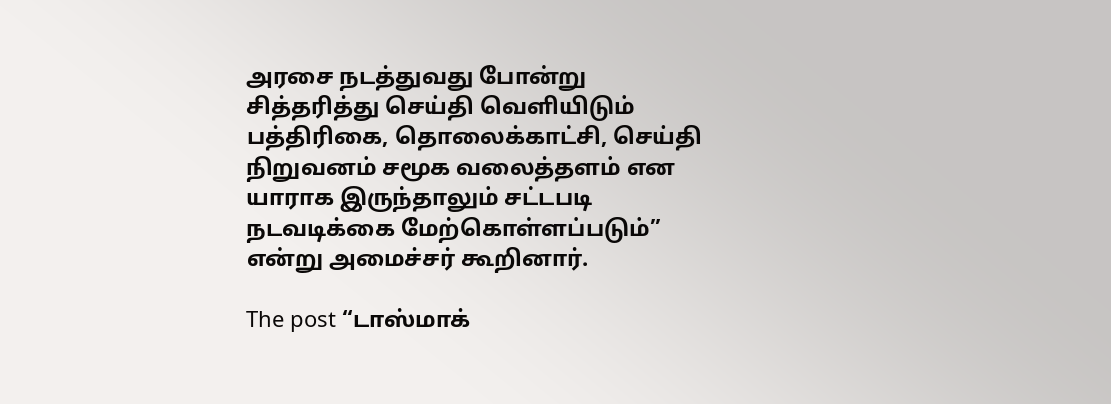அரசை நடத்துவது போன்று சித்தரித்து செய்தி வெளியிடும் பத்திரிகை, தொலைக்காட்சி, செய்தி நிறுவனம் சமூக வலைத்தளம் என யாராக இருந்தாலும் சட்டபடி நடவடிக்கை மேற்கொள்ளப்படும்” என்று அமைச்சர் கூறினார்.

The post “டாஸ்மாக்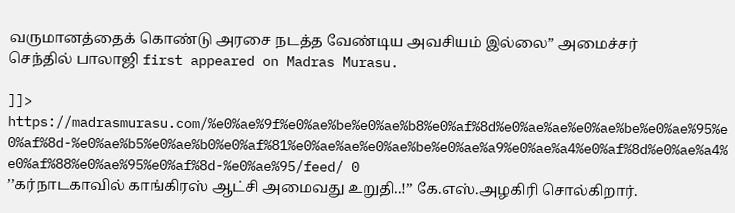வருமானத்தைக் கொண்டு அரசை நடத்த வேண்டிய அவசியம் இல்லை” அமைச்சர் செந்தில் பாலாஜி first appeared on Madras Murasu.

]]>
https://madrasmurasu.com/%e0%ae%9f%e0%ae%be%e0%ae%b8%e0%af%8d%e0%ae%ae%e0%ae%be%e0%ae%95%e0%af%8d-%e0%ae%b5%e0%ae%b0%e0%af%81%e0%ae%ae%e0%ae%be%e0%ae%a9%e0%ae%a4%e0%af%8d%e0%ae%a4%e0%af%88%e0%ae%95%e0%af%8d-%e0%ae%95/feed/ 0
’’கர்நாடகாவில் காங்கிரஸ் ஆட்சி அமைவது உறுதி..!’’ கே.எஸ்.அழகிரி சொல்கிறார்.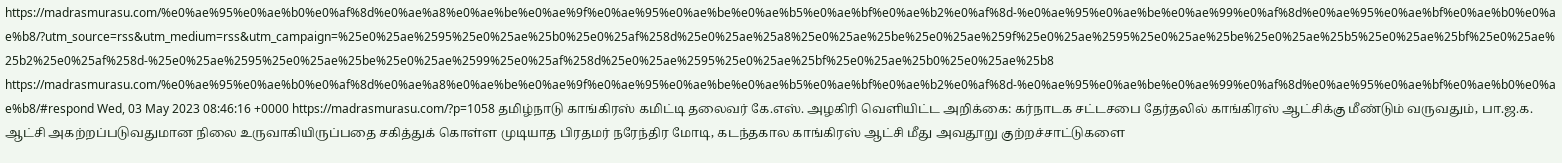https://madrasmurasu.com/%e0%ae%95%e0%ae%b0%e0%af%8d%e0%ae%a8%e0%ae%be%e0%ae%9f%e0%ae%95%e0%ae%be%e0%ae%b5%e0%ae%bf%e0%ae%b2%e0%af%8d-%e0%ae%95%e0%ae%be%e0%ae%99%e0%af%8d%e0%ae%95%e0%ae%bf%e0%ae%b0%e0%ae%b8/?utm_source=rss&utm_medium=rss&utm_campaign=%25e0%25ae%2595%25e0%25ae%25b0%25e0%25af%258d%25e0%25ae%25a8%25e0%25ae%25be%25e0%25ae%259f%25e0%25ae%2595%25e0%25ae%25be%25e0%25ae%25b5%25e0%25ae%25bf%25e0%25ae%25b2%25e0%25af%258d-%25e0%25ae%2595%25e0%25ae%25be%25e0%25ae%2599%25e0%25af%258d%25e0%25ae%2595%25e0%25ae%25bf%25e0%25ae%25b0%25e0%25ae%25b8 https://madrasmurasu.com/%e0%ae%95%e0%ae%b0%e0%af%8d%e0%ae%a8%e0%ae%be%e0%ae%9f%e0%ae%95%e0%ae%be%e0%ae%b5%e0%ae%bf%e0%ae%b2%e0%af%8d-%e0%ae%95%e0%ae%be%e0%ae%99%e0%af%8d%e0%ae%95%e0%ae%bf%e0%ae%b0%e0%ae%b8/#respond Wed, 03 May 2023 08:46:16 +0000 https://madrasmurasu.com/?p=1058 தமிழ்நாடு காங்கிரஸ் கமிட்டி தலைவர் கே.எஸ். அழகிரி வெளியிட்ட அறிக்கை: கர்நாடக சட்டசபை தேர்தலில் காங்கிரஸ் ஆட்சிக்கு மீண்டும் வருவதும், பா.ஜ.க. ஆட்சி அகற்றப்படுவதுமான நிலை உருவாகியிருப்பதை சகித்துக் கொள்ள முடியாத பிரதமர் நரேந்திர மோடி, கடந்தகால காங்கிரஸ் ஆட்சி மீது அவதூறு குற்றச்சாட்டுகளை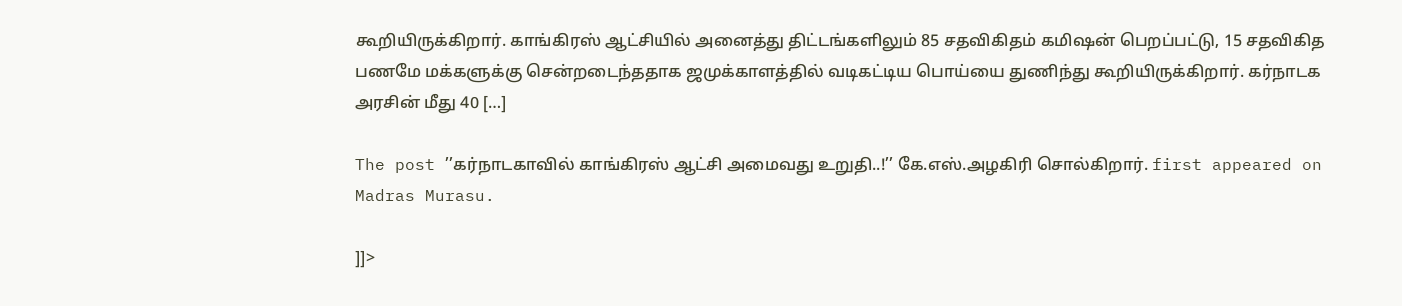கூறியிருக்கிறார். காங்கிரஸ் ஆட்சியில் அனைத்து திட்டங்களிலும் 85 சதவிகிதம் கமிஷன் பெறப்பட்டு, 15 சதவிகித பணமே மக்களுக்கு சென்றடைந்ததாக ஜமுக்காளத்தில் வடிகட்டிய பொய்யை துணிந்து கூறியிருக்கிறார். கர்நாடக அரசின் மீது 40 […]

The post ’’கர்நாடகாவில் காங்கிரஸ் ஆட்சி அமைவது உறுதி..!’’ கே.எஸ்.அழகிரி சொல்கிறார். first appeared on Madras Murasu.

]]>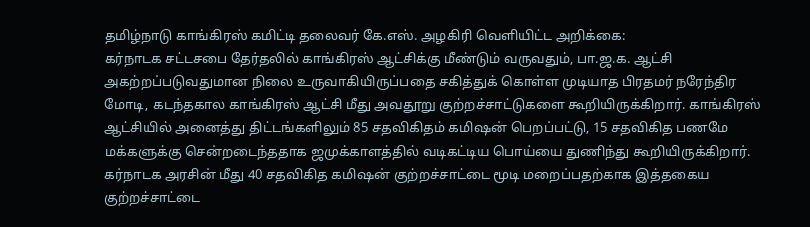தமிழ்நாடு காங்கிரஸ் கமிட்டி தலைவர் கே.எஸ். அழகிரி வெளியிட்ட அறிக்கை:
கர்நாடக சட்டசபை தேர்தலில் காங்கிரஸ் ஆட்சிக்கு மீண்டும் வருவதும், பா.ஜ.க. ஆட்சி அகற்றப்படுவதுமான நிலை உருவாகியிருப்பதை சகித்துக் கொள்ள முடியாத பிரதமர் நரேந்திர மோடி, கடந்தகால காங்கிரஸ் ஆட்சி மீது அவதூறு குற்றச்சாட்டுகளை கூறியிருக்கிறார். காங்கிரஸ் ஆட்சியில் அனைத்து திட்டங்களிலும் 85 சதவிகிதம் கமிஷன் பெறப்பட்டு, 15 சதவிகித பணமே மக்களுக்கு சென்றடைந்ததாக ஜமுக்காளத்தில் வடிகட்டிய பொய்யை துணிந்து கூறியிருக்கிறார்.
கர்நாடக அரசின் மீது 40 சதவிகித கமிஷன் குற்றச்சாட்டை மூடி மறைப்பதற்காக இத்தகைய குற்றச்சாட்டை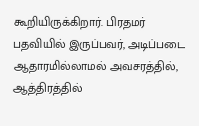கூறியிருக்கிறார். பிரதமர் பதவியில் இருப்பவர், அடிப்படை ஆதாரமில்லாமல் அவசரத்தில், ஆத்திரத்தில்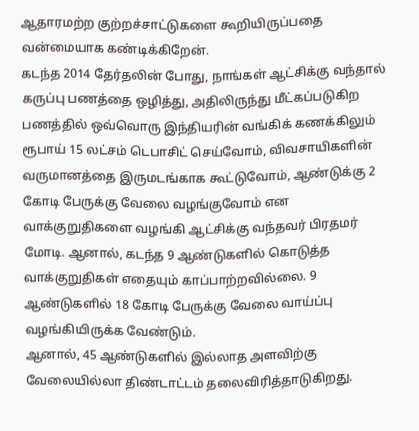ஆதாரமற்ற குற்றச்சாட்டுகளை கூறியிருப்பதை வன்மையாக கண்டிக்கிறேன்.
கடந்த 2014 தேர்தலின் போது, நாங்கள் ஆட்சிக்கு வந்தால் கருப்பு பணத்தை ஒழித்து, அதிலிருந்து மீட்கப்படுகிற பணத்தில் ஒவ்வொரு இந்தியரின் வங்கிக் கணக்கிலும் ரூபாய் 15 லட்சம் டெபாசிட் செய்வோம், விவசாயிகளின் வருமானத்தை இருமடங்காக கூட்டுவோம், ஆண்டுக்கு 2 கோடி பேருக்கு வேலை வழங்குவோம் என வாக்குறுதிகளை வழங்கி ஆட்சிக்கு வந்தவர் பிரதமர் மோடி. ஆனால், கடந்த 9 ஆண்டுகளில் கொடுத்த வாக்குறுதிகள் எதையும் காப்பாற்றவில்லை. 9 ஆண்டுகளில் 18 கோடி பேருக்கு வேலை வாய்ப்பு வழங்கியிருக்க வேண்டும்.
ஆனால், 45 ஆண்டுகளில் இல்லாத அளவிற்கு வேலையில்லா திண்டாட்டம் தலைவிரித்தாடுகிறது.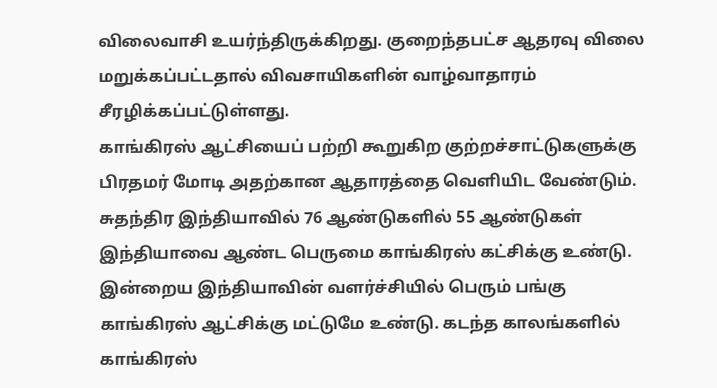விலைவாசி உயர்ந்திருக்கிறது. குறைந்தபட்ச ஆதரவு விலை மறுக்கப்பட்டதால் விவசாயிகளின் வாழ்வாதாரம் சீரழிக்கப்பட்டுள்ளது.
காங்கிரஸ் ஆட்சியைப் பற்றி கூறுகிற குற்றச்சாட்டுகளுக்கு பிரதமர் மோடி அதற்கான ஆதாரத்தை வெளியிட வேண்டும். சுதந்திர இந்தியாவில் 76 ஆண்டுகளில் 55 ஆண்டுகள் இந்தியாவை ஆண்ட பெருமை காங்கிரஸ் கட்சிக்கு உண்டு.
இன்றைய இந்தியாவின் வளர்ச்சியில் பெரும் பங்கு காங்கிரஸ் ஆட்சிக்கு மட்டுமே உண்டு. கடந்த காலங்களில் காங்கிரஸ்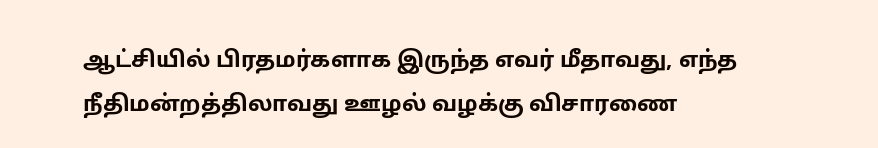ஆட்சியில் பிரதமர்களாக இருந்த எவர் மீதாவது, எந்த நீதிமன்றத்திலாவது ஊழல் வழக்கு விசாரணை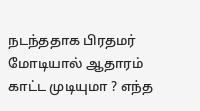நடந்ததாக பிரதமர் மோடியால் ஆதாரம் காட்ட முடியுமா ? எந்த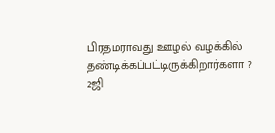பிரதமராவது ஊழல் வழக்கில் தண்டிக்கப்பட்டிருக்கிறார்களா ? 2ஜி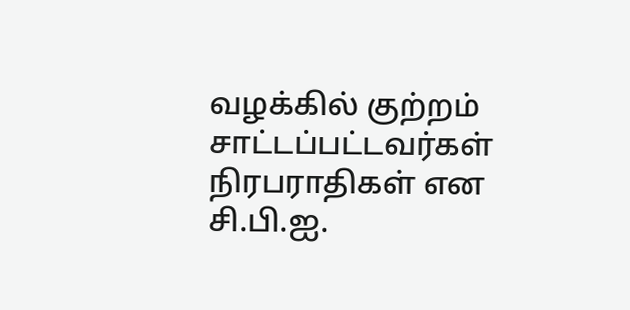வழக்கில் குற்றம் சாட்டப்பட்டவர்கள் நிரபராதிகள் என சி.பி.ஐ.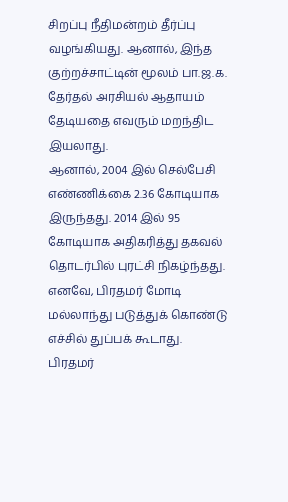சிறப்பு நீதிமன்றம் தீர்ப்பு வழங்கியது. ஆனால், இந்த குற்றச்சாட்டின் மூலம் பா.ஜ.க. தேர்தல் அரசியல் ஆதாயம் தேடியதை எவரும் மறந்திட இயலாது.
ஆனால், 2004 இல் செல்பேசி எண்ணிக்கை 2.36 கோடியாக இருந்தது. 2014 இல் 95 கோடியாக அதிகரித்து தகவல் தொடர்பில் புரட்சி நிகழ்ந்தது. எனவே, பிரதமர் மோடி மல்லாந்து படுத்துக் கொண்டு எச்சில் துப்பக் கூடாது. பிரதமர்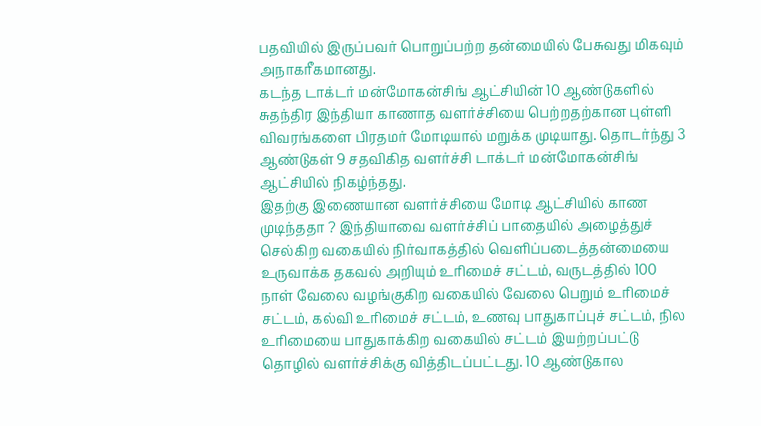பதவியில் இருப்பவர் பொறுப்பற்ற தன்மையில் பேசுவது மிகவும் அநாகரீகமானது.
கடந்த டாக்டர் மன்மோகன்சிங் ஆட்சியின் 10 ஆண்டுகளில் சுதந்திர இந்தியா காணாத வளர்ச்சியை பெற்றதற்கான புள்ளி விவரங்களை பிரதமர் மோடியால் மறுக்க முடியாது. தொடர்ந்து 3 ஆண்டுகள் 9 சதவிகித வளர்ச்சி டாக்டர் மன்மோகன்சிங் ஆட்சியில் நிகழ்ந்தது.
இதற்கு இணையான வளர்ச்சியை மோடி ஆட்சியில் காண முடிந்ததா ? இந்தியாவை வளர்ச்சிப் பாதையில் அழைத்துச் செல்கிற வகையில் நிர்வாகத்தில் வெளிப்படைத்தன்மையை உருவாக்க தகவல் அறியும் உரிமைச் சட்டம், வருடத்தில் 100 நாள் வேலை வழங்குகிற வகையில் வேலை பெறும் உரிமைச் சட்டம், கல்வி உரிமைச் சட்டம், உணவு பாதுகாப்புச் சட்டம், நில உரிமையை பாதுகாக்கிற வகையில் சட்டம் இயற்றப்பட்டு தொழில் வளர்ச்சிக்கு வித்திடப்பட்டது. 10 ஆண்டுகால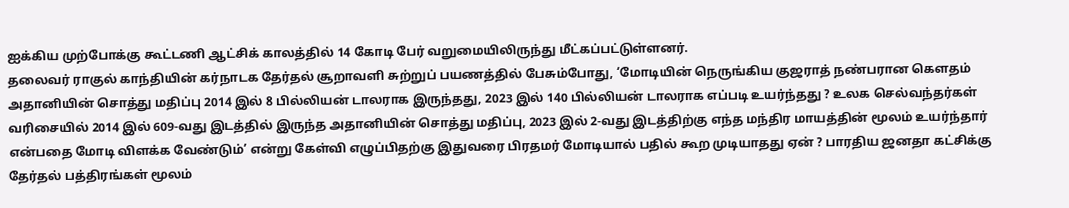ஐக்கிய முற்போக்கு கூட்டணி ஆட்சிக் காலத்தில் 14 கோடி பேர் வறுமையிலிருந்து மீட்கப்பட்டுள்ளனர்.
தலைவர் ராகுல் காந்தியின் கர்நாடக தேர்தல் சூறாவளி சுற்றுப் பயணத்தில் பேசும்போது, ‘மோடியின் நெருங்கிய குஜராத் நண்பரான கௌதம் அதானியின் சொத்து மதிப்பு 2014 இல் 8 பில்லியன் டாலராக இருந்தது, 2023 இல் 140 பில்லியன் டாலராக எப்படி உயர்ந்தது ? உலக செல்வந்தர்கள் வரிசையில் 2014 இல் 609-வது இடத்தில் இருந்த அதானியின் சொத்து மதிப்பு, 2023 இல் 2-வது இடத்திற்கு எந்த மந்திர மாயத்தின் மூலம் உயர்ந்தார் என்பதை மோடி விளக்க வேண்டும்’ என்று கேள்வி எழுப்பிதற்கு இதுவரை பிரதமர் மோடியால் பதில் கூற முடியாதது ஏன் ? பாரதிய ஜனதா கட்சிக்கு தேர்தல் பத்திரங்கள் மூலம்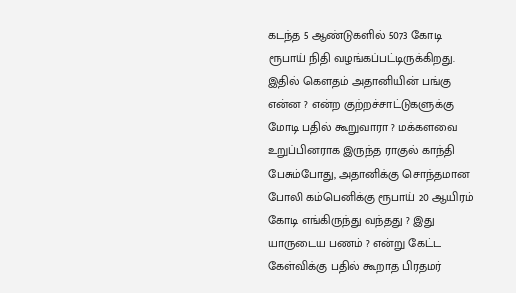கடந்த 5 ஆண்டுகளில் 5073 கோடி ரூபாய் நிதி வழங்கப்பட்டிருக்கிறது.
இதில் கௌதம் அதானியின் பங்கு என்ன ? என்ற குற்றச்சாட்டுகளுக்கு மோடி பதில் கூறுவாரா ? மக்களவை உறுப்பினராக இருந்த ராகுல் காந்தி பேசும்போது, அதானிக்கு சொந்தமான போலி கம்பெனிக்கு ரூபாய் 20 ஆயிரம் கோடி எங்கிருந்து வந்தது ? இது யாருடைய பணம் ? என்று கேட்ட கேள்விக்கு பதில் கூறாத பிரதமர்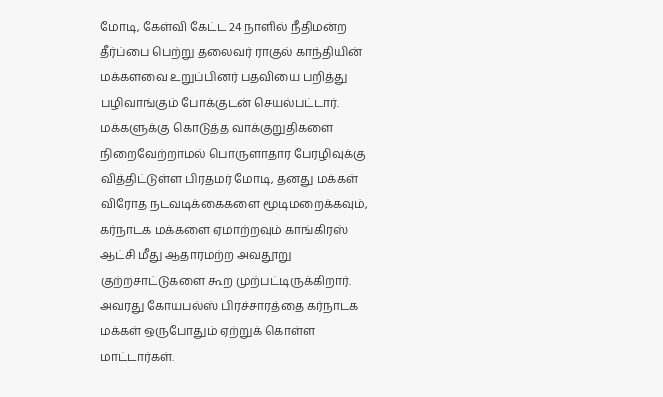மோடி, கேள்வி கேட்ட 24 நாளில் நீதிமன்ற தீர்ப்பை பெற்று தலைவர் ராகுல் காந்தியின் மக்களவை உறுப்பினர் பதவியை பறித்து பழிவாங்கும் போக்குடன் செயல்பட்டார்.
மக்களுக்கு கொடுத்த வாக்குறுதிகளை நிறைவேற்றாமல் பொருளாதார பேரழிவுக்கு வித்திட்டுள்ள பிரதமர் மோடி, தனது மக்கள் விரோத நடவடிக்கைகளை மூடிமறைக்கவும், கர்நாடக மக்களை ஏமாற்றவும் காங்கிரஸ் ஆட்சி மீது ஆதாரமற்ற அவதூறு குற்றசாட்டுகளை கூற முற்பட்டிருக்கிறார். அவரது கோயபல்ஸ் பிரச்சாரத்தை கர்நாடக மக்கள் ஒருபோதும் ஏற்றுக் கொள்ள மாட்டார்கள்.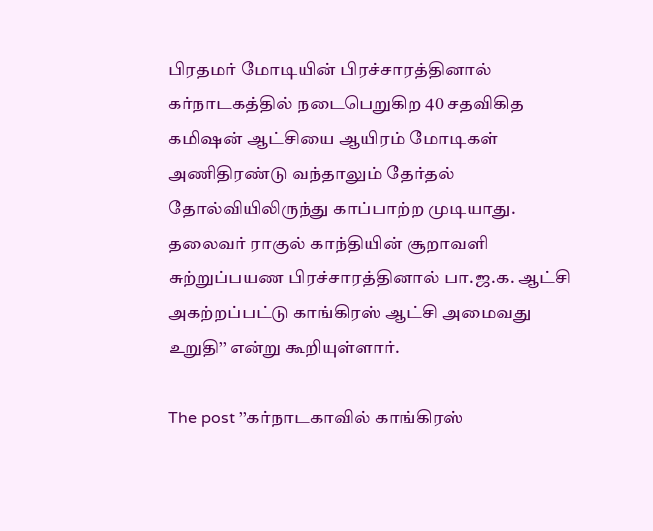பிரதமர் மோடியின் பிரச்சாரத்தினால் கர்நாடகத்தில் நடைபெறுகிற 40 சதவிகித கமிஷன் ஆட்சியை ஆயிரம் மோடிகள் அணிதிரண்டு வந்தாலும் தேர்தல் தோல்வியிலிருந்து காப்பாற்ற முடியாது. தலைவர் ராகுல் காந்தியின் சூறாவளி சுற்றுப்பயண பிரச்சாரத்தினால் பா.ஜ.க. ஆட்சி அகற்றப்பட்டு காங்கிரஸ் ஆட்சி அமைவது உறுதி’’ என்று கூறியுள்ளார்.

The post ’’கர்நாடகாவில் காங்கிரஸ்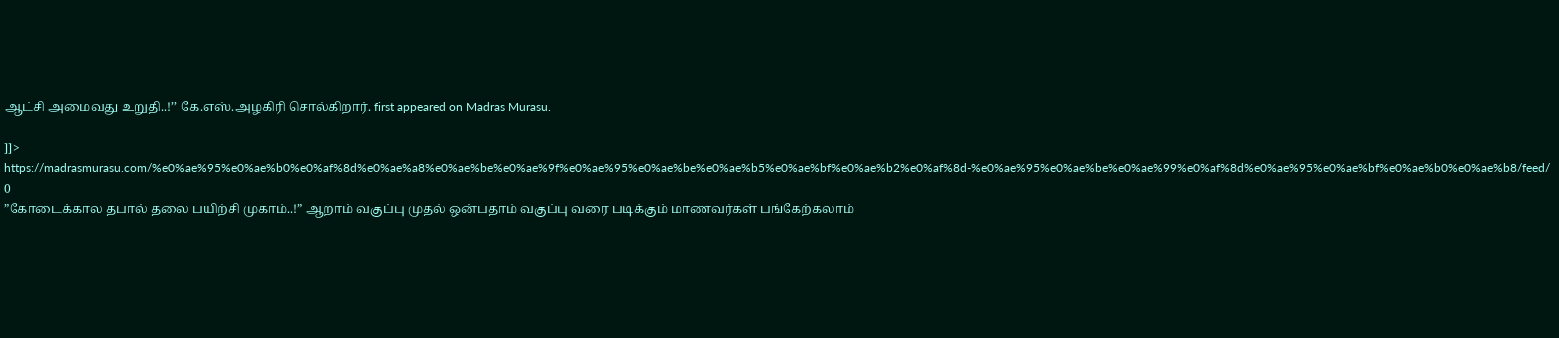ஆட்சி அமைவது உறுதி..!’’ கே.எஸ்.அழகிரி சொல்கிறார். first appeared on Madras Murasu.

]]>
https://madrasmurasu.com/%e0%ae%95%e0%ae%b0%e0%af%8d%e0%ae%a8%e0%ae%be%e0%ae%9f%e0%ae%95%e0%ae%be%e0%ae%b5%e0%ae%bf%e0%ae%b2%e0%af%8d-%e0%ae%95%e0%ae%be%e0%ae%99%e0%af%8d%e0%ae%95%e0%ae%bf%e0%ae%b0%e0%ae%b8/feed/ 0
”கோடைக்கால தபால் தலை பயிற்சி முகாம்..!” ஆறாம் வகுப்பு முதல் ஒன்பதாம் வகுப்பு வரை படிக்கும் மாணவர்கள் பங்கேற்கலாம்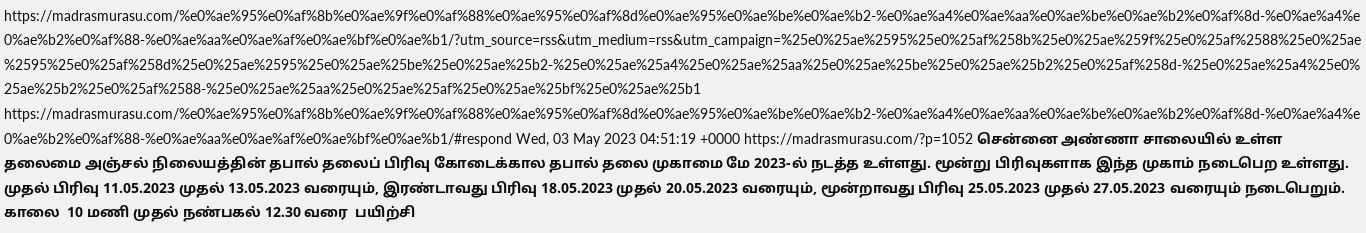https://madrasmurasu.com/%e0%ae%95%e0%af%8b%e0%ae%9f%e0%af%88%e0%ae%95%e0%af%8d%e0%ae%95%e0%ae%be%e0%ae%b2-%e0%ae%a4%e0%ae%aa%e0%ae%be%e0%ae%b2%e0%af%8d-%e0%ae%a4%e0%ae%b2%e0%af%88-%e0%ae%aa%e0%ae%af%e0%ae%bf%e0%ae%b1/?utm_source=rss&utm_medium=rss&utm_campaign=%25e0%25ae%2595%25e0%25af%258b%25e0%25ae%259f%25e0%25af%2588%25e0%25ae%2595%25e0%25af%258d%25e0%25ae%2595%25e0%25ae%25be%25e0%25ae%25b2-%25e0%25ae%25a4%25e0%25ae%25aa%25e0%25ae%25be%25e0%25ae%25b2%25e0%25af%258d-%25e0%25ae%25a4%25e0%25ae%25b2%25e0%25af%2588-%25e0%25ae%25aa%25e0%25ae%25af%25e0%25ae%25bf%25e0%25ae%25b1 https://madrasmurasu.com/%e0%ae%95%e0%af%8b%e0%ae%9f%e0%af%88%e0%ae%95%e0%af%8d%e0%ae%95%e0%ae%be%e0%ae%b2-%e0%ae%a4%e0%ae%aa%e0%ae%be%e0%ae%b2%e0%af%8d-%e0%ae%a4%e0%ae%b2%e0%af%88-%e0%ae%aa%e0%ae%af%e0%ae%bf%e0%ae%b1/#respond Wed, 03 May 2023 04:51:19 +0000 https://madrasmurasu.com/?p=1052 சென்னை அண்ணா சாலையில் உள்ள தலைமை அஞ்சல் நிலையத்தின் தபால் தலைப் பிரிவு கோடைக்கால தபால் தலை முகாமை மே 2023-ல் நடத்த உள்ளது. மூன்று பிரிவுகளாக இந்த முகாம் நடைபெற உள்ளது. முதல் பிரிவு 11.05.2023 முதல் 13.05.2023 வரையும், இரண்டாவது பிரிவு 18.05.2023 முதல் 20.05.2023 வரையும், மூன்றாவது பிரிவு 25.05.2023 முதல் 27.05.2023 வரையும் நடைபெறும். காலை  10 மணி முதல் நண்பகல் 12.30 வரை  பயிற்சி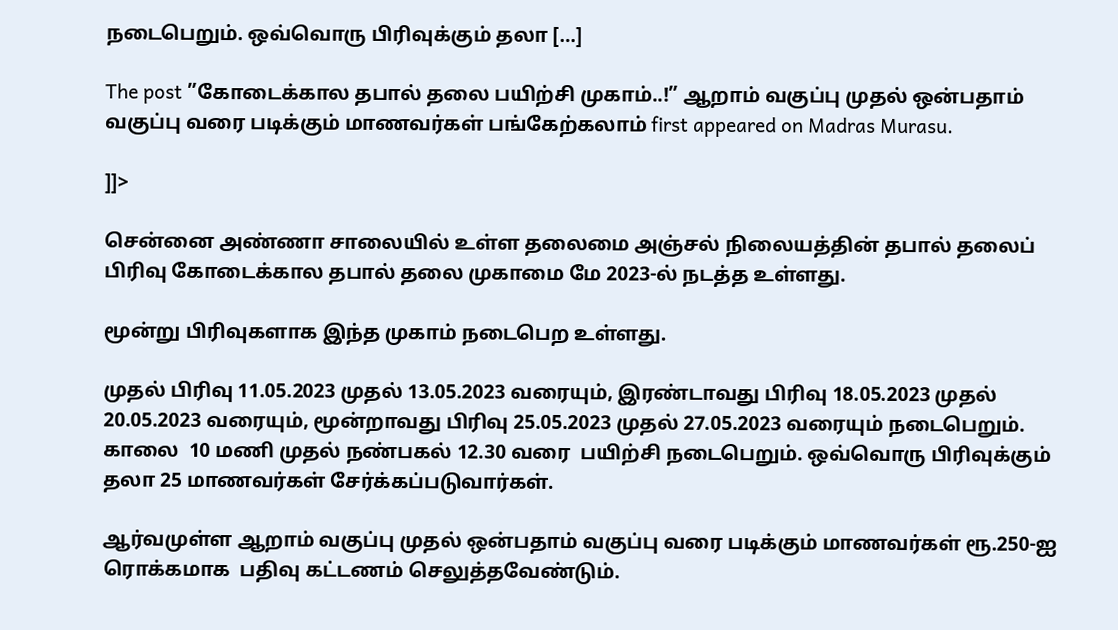நடைபெறும். ஒவ்வொரு பிரிவுக்கும் தலா […]

The post ”கோடைக்கால தபால் தலை பயிற்சி முகாம்..!” ஆறாம் வகுப்பு முதல் ஒன்பதாம் வகுப்பு வரை படிக்கும் மாணவர்கள் பங்கேற்கலாம் first appeared on Madras Murasu.

]]>

சென்னை அண்ணா சாலையில் உள்ள தலைமை அஞ்சல் நிலையத்தின் தபால் தலைப் பிரிவு கோடைக்கால தபால் தலை முகாமை மே 2023-ல் நடத்த உள்ளது.

மூன்று பிரிவுகளாக இந்த முகாம் நடைபெற உள்ளது.

முதல் பிரிவு 11.05.2023 முதல் 13.05.2023 வரையும், இரண்டாவது பிரிவு 18.05.2023 முதல் 20.05.2023 வரையும், மூன்றாவது பிரிவு 25.05.2023 முதல் 27.05.2023 வரையும் நடைபெறும். காலை  10 மணி முதல் நண்பகல் 12.30 வரை  பயிற்சி நடைபெறும். ஒவ்வொரு பிரிவுக்கும் தலா 25 மாணவர்கள் சேர்க்கப்படுவார்கள்.

ஆர்வமுள்ள ஆறாம் வகுப்பு முதல் ஒன்பதாம் வகுப்பு வரை படிக்கும் மாணவர்கள் ரூ.250-ஐ ரொக்கமாக  பதிவு கட்டணம் செலுத்தவேண்டும்.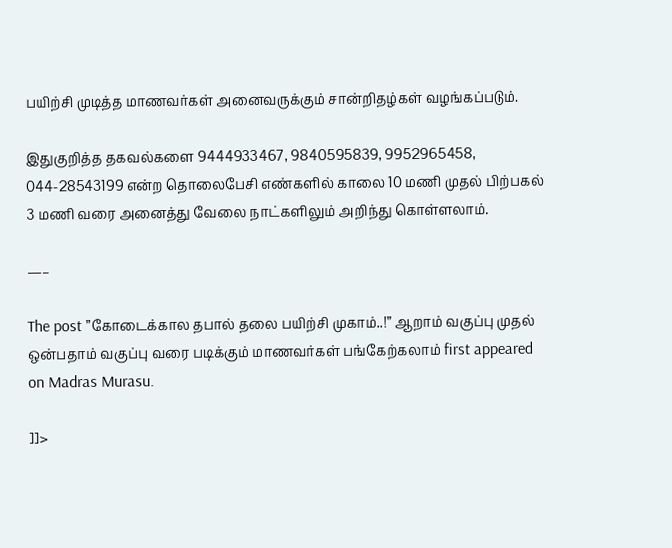பயிற்சி முடித்த மாணவர்கள் அனைவருக்கும் சான்றிதழ்கள் வழங்கப்படும்.

இதுகுறித்த தகவல்களை 9444933467, 9840595839, 9952965458, 044-28543199 என்ற தொலைபேசி எண்களில் காலை 10 மணி முதல் பிற்பகல் 3 மணி வரை அனைத்து வேலை நாட்களிலும் அறிந்து கொள்ளலாம்.

—–

The post ”கோடைக்கால தபால் தலை பயிற்சி முகாம்..!” ஆறாம் வகுப்பு முதல் ஒன்பதாம் வகுப்பு வரை படிக்கும் மாணவர்கள் பங்கேற்கலாம் first appeared on Madras Murasu.

]]>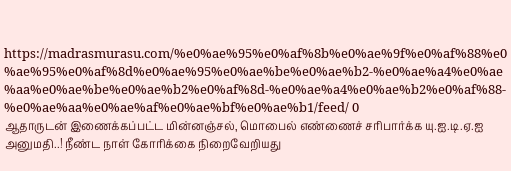https://madrasmurasu.com/%e0%ae%95%e0%af%8b%e0%ae%9f%e0%af%88%e0%ae%95%e0%af%8d%e0%ae%95%e0%ae%be%e0%ae%b2-%e0%ae%a4%e0%ae%aa%e0%ae%be%e0%ae%b2%e0%af%8d-%e0%ae%a4%e0%ae%b2%e0%af%88-%e0%ae%aa%e0%ae%af%e0%ae%bf%e0%ae%b1/feed/ 0
ஆதாருடன் இணைக்கப்பட்ட மின்னஞ்சல், மொபைல் எண்ணைச் சரிபார்க்க யு.ஐ.டி.ஏ.ஐ அனுமதி..! நீண்ட நாள் கோரிக்கை நிறைவேறியது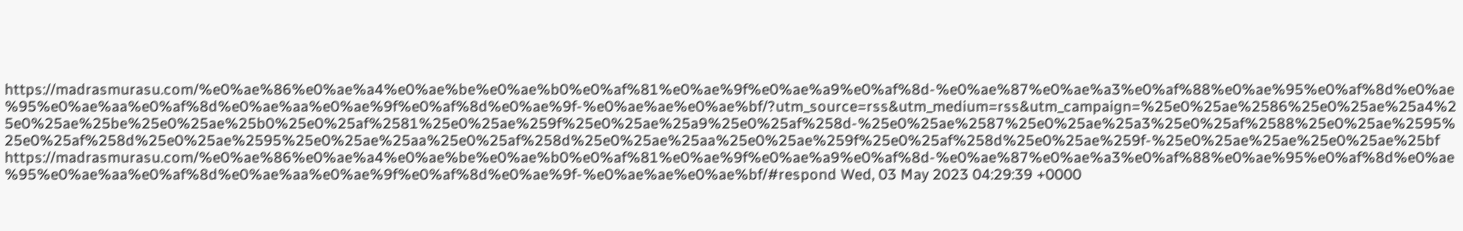https://madrasmurasu.com/%e0%ae%86%e0%ae%a4%e0%ae%be%e0%ae%b0%e0%af%81%e0%ae%9f%e0%ae%a9%e0%af%8d-%e0%ae%87%e0%ae%a3%e0%af%88%e0%ae%95%e0%af%8d%e0%ae%95%e0%ae%aa%e0%af%8d%e0%ae%aa%e0%ae%9f%e0%af%8d%e0%ae%9f-%e0%ae%ae%e0%ae%bf/?utm_source=rss&utm_medium=rss&utm_campaign=%25e0%25ae%2586%25e0%25ae%25a4%25e0%25ae%25be%25e0%25ae%25b0%25e0%25af%2581%25e0%25ae%259f%25e0%25ae%25a9%25e0%25af%258d-%25e0%25ae%2587%25e0%25ae%25a3%25e0%25af%2588%25e0%25ae%2595%25e0%25af%258d%25e0%25ae%2595%25e0%25ae%25aa%25e0%25af%258d%25e0%25ae%25aa%25e0%25ae%259f%25e0%25af%258d%25e0%25ae%259f-%25e0%25ae%25ae%25e0%25ae%25bf https://madrasmurasu.com/%e0%ae%86%e0%ae%a4%e0%ae%be%e0%ae%b0%e0%af%81%e0%ae%9f%e0%ae%a9%e0%af%8d-%e0%ae%87%e0%ae%a3%e0%af%88%e0%ae%95%e0%af%8d%e0%ae%95%e0%ae%aa%e0%af%8d%e0%ae%aa%e0%ae%9f%e0%af%8d%e0%ae%9f-%e0%ae%ae%e0%ae%bf/#respond Wed, 03 May 2023 04:29:39 +0000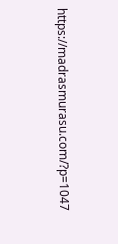https://madrasmurasu.com/?p=1047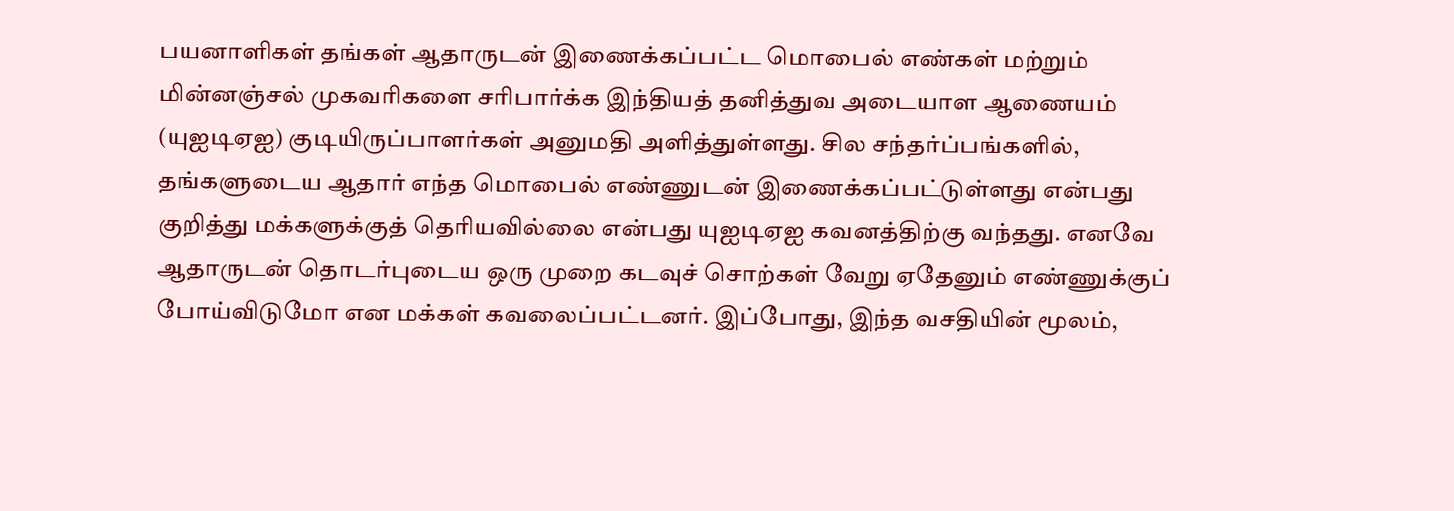பயனாளிகள் தங்கள் ஆதாருடன் இணைக்கப்பட்ட மொபைல் எண்கள் மற்றும் மின்னஞ்சல் முகவரிகளை சரிபார்க்க இந்தியத் தனித்துவ அடையாள ஆணையம் (யுஐடிஏஐ) குடியிருப்பாளர்கள் அனுமதி அளித்துள்ளது. சில சந்தர்ப்பங்களில், தங்களுடைய ஆதார் எந்த மொபைல் எண்ணுடன் இணைக்கப்பட்டுள்ளது என்பது குறித்து மக்களுக்குத் தெரியவில்லை என்பது யுஐடிஏஐ கவனத்திற்கு வந்தது. எனவே ஆதாருடன் தொடர்புடைய ஒரு முறை கடவுச் சொற்கள் வேறு ஏதேனும் எண்ணுக்குப் போய்விடுமோ என மக்கள் கவலைப்பட்டனர். இப்போது, இந்த வசதியின் மூலம்,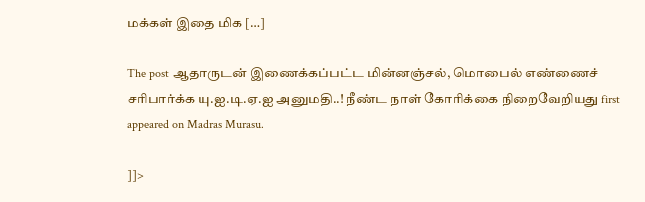மக்கள் இதை மிக […]

The post ஆதாருடன் இணைக்கப்பட்ட மின்னஞ்சல், மொபைல் எண்ணைச் சரிபார்க்க யு.ஐ.டி.ஏ.ஐ அனுமதி..! நீண்ட நாள் கோரிக்கை நிறைவேறியது first appeared on Madras Murasu.

]]>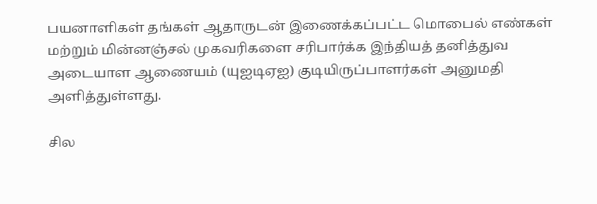பயனாளிகள் தங்கள் ஆதாருடன் இணைக்கப்பட்ட மொபைல் எண்கள் மற்றும் மின்னஞ்சல் முகவரிகளை சரிபார்க்க இந்தியத் தனித்துவ அடையாள ஆணையம் (யுஐடிஏஐ) குடியிருப்பாளர்கள் அனுமதி அளித்துள்ளது.

சில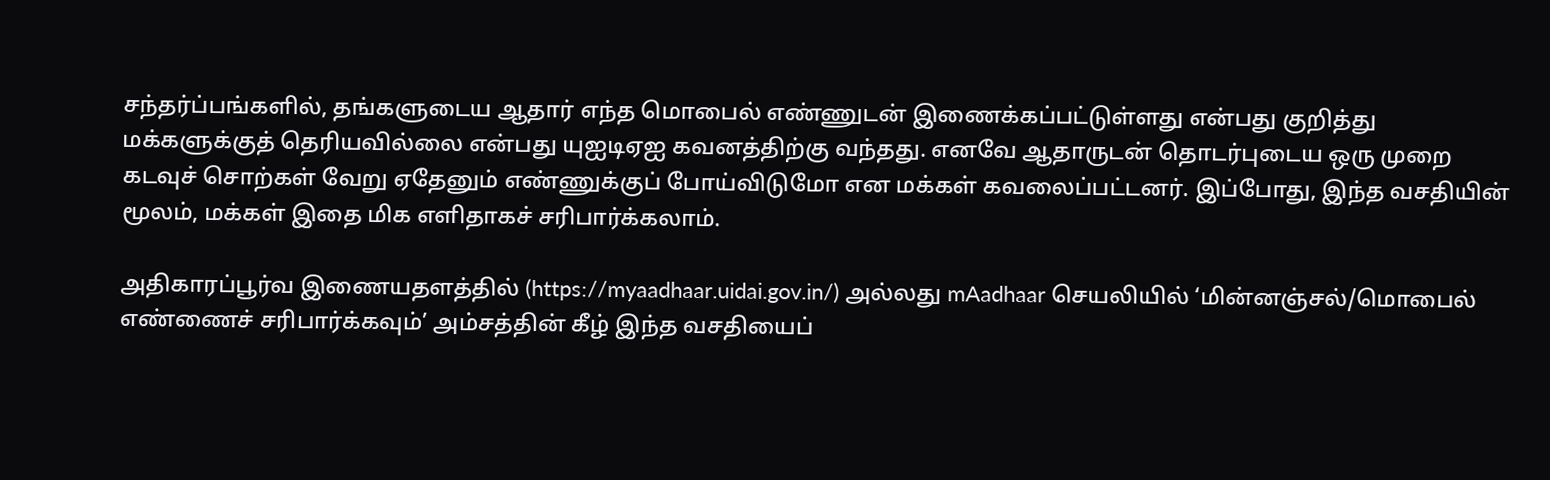சந்தர்ப்பங்களில், தங்களுடைய ஆதார் எந்த மொபைல் எண்ணுடன் இணைக்கப்பட்டுள்ளது என்பது குறித்து மக்களுக்குத் தெரியவில்லை என்பது யுஐடிஏஐ கவனத்திற்கு வந்தது. எனவே ஆதாருடன் தொடர்புடைய ஒரு முறை கடவுச் சொற்கள் வேறு ஏதேனும் எண்ணுக்குப் போய்விடுமோ என மக்கள் கவலைப்பட்டனர். இப்போது, இந்த வசதியின் மூலம், மக்கள் இதை மிக எளிதாகச் சரிபார்க்கலாம்.

அதிகாரப்பூர்வ இணையதளத்தில் (https://myaadhaar.uidai.gov.in/) அல்லது mAadhaar செயலியில் ‘மின்னஞ்சல்/மொபைல் எண்ணைச் சரிபார்க்கவும்’ அம்சத்தின் கீழ் இந்த வசதியைப்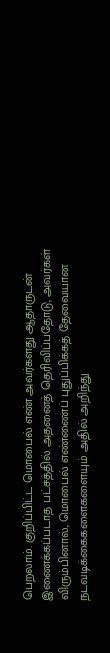பெறலாம். குறிப்பிட்ட மொபைல் எண் அவர்களது ஆதாருடன் இணைக்கப்படாத பட்சத்தில் அதனைத் தெரிவிப்பதோடு, அவர்கள் விரும்பினால், மொபைல் எண்ணைப் புதுப்பிக்கத் தேவையான நடவடிக்கைகளைகளையும் அதில் அறிந்து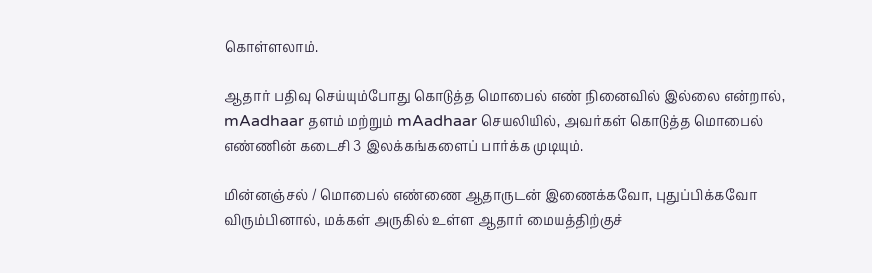கொள்ளலாம்.

ஆதார் பதிவு செய்யும்போது கொடுத்த மொபைல் எண் நினைவில் இல்லை என்றால், mAadhaar தளம் மற்றும் mAadhaar செயலியில், அவர்கள் கொடுத்த மொபைல் எண்ணின் கடைசி 3 இலக்கங்களைப் பார்க்க முடியும்.

மின்னஞ்சல் / மொபைல் எண்ணை ஆதாருடன் இணைக்கவோ, புதுப்பிக்கவோ விரும்பினால், மக்கள் அருகில் உள்ள ஆதார் மையத்திற்குச்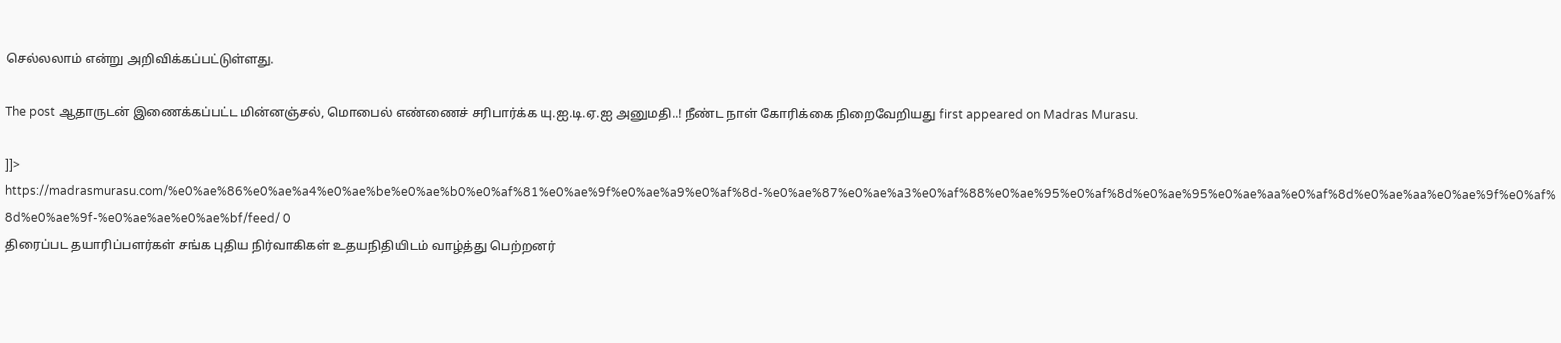செல்லலாம் என்று அறிவிக்கப்பட்டுள்ளது.

The post ஆதாருடன் இணைக்கப்பட்ட மின்னஞ்சல், மொபைல் எண்ணைச் சரிபார்க்க யு.ஐ.டி.ஏ.ஐ அனுமதி..! நீண்ட நாள் கோரிக்கை நிறைவேறியது first appeared on Madras Murasu.

]]>
https://madrasmurasu.com/%e0%ae%86%e0%ae%a4%e0%ae%be%e0%ae%b0%e0%af%81%e0%ae%9f%e0%ae%a9%e0%af%8d-%e0%ae%87%e0%ae%a3%e0%af%88%e0%ae%95%e0%af%8d%e0%ae%95%e0%ae%aa%e0%af%8d%e0%ae%aa%e0%ae%9f%e0%af%8d%e0%ae%9f-%e0%ae%ae%e0%ae%bf/feed/ 0
திரைப்பட தயாரிப்பளர்கள் சங்க புதிய நிர்வாகிகள் உதயநிதியிடம் வாழ்த்து பெற்றனர்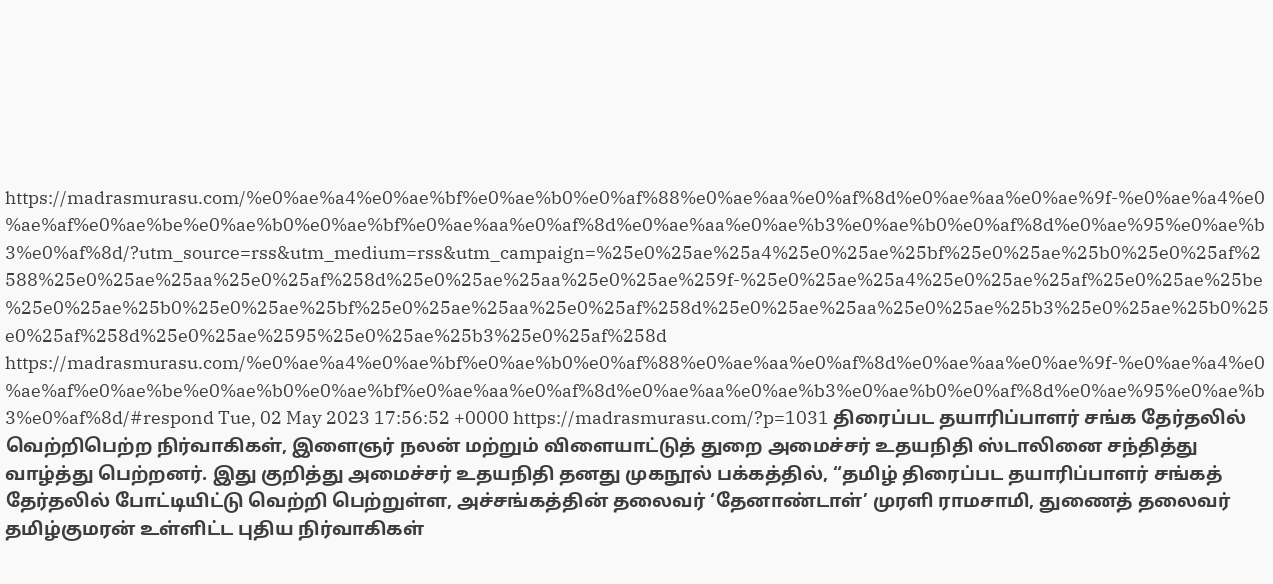https://madrasmurasu.com/%e0%ae%a4%e0%ae%bf%e0%ae%b0%e0%af%88%e0%ae%aa%e0%af%8d%e0%ae%aa%e0%ae%9f-%e0%ae%a4%e0%ae%af%e0%ae%be%e0%ae%b0%e0%ae%bf%e0%ae%aa%e0%af%8d%e0%ae%aa%e0%ae%b3%e0%ae%b0%e0%af%8d%e0%ae%95%e0%ae%b3%e0%af%8d/?utm_source=rss&utm_medium=rss&utm_campaign=%25e0%25ae%25a4%25e0%25ae%25bf%25e0%25ae%25b0%25e0%25af%2588%25e0%25ae%25aa%25e0%25af%258d%25e0%25ae%25aa%25e0%25ae%259f-%25e0%25ae%25a4%25e0%25ae%25af%25e0%25ae%25be%25e0%25ae%25b0%25e0%25ae%25bf%25e0%25ae%25aa%25e0%25af%258d%25e0%25ae%25aa%25e0%25ae%25b3%25e0%25ae%25b0%25e0%25af%258d%25e0%25ae%2595%25e0%25ae%25b3%25e0%25af%258d https://madrasmurasu.com/%e0%ae%a4%e0%ae%bf%e0%ae%b0%e0%af%88%e0%ae%aa%e0%af%8d%e0%ae%aa%e0%ae%9f-%e0%ae%a4%e0%ae%af%e0%ae%be%e0%ae%b0%e0%ae%bf%e0%ae%aa%e0%af%8d%e0%ae%aa%e0%ae%b3%e0%ae%b0%e0%af%8d%e0%ae%95%e0%ae%b3%e0%af%8d/#respond Tue, 02 May 2023 17:56:52 +0000 https://madrasmurasu.com/?p=1031 திரைப்பட தயாரிப்பாளர் சங்க தேர்தலில் வெற்றிபெற்ற நிர்வாகிகள், இளைஞர் நலன் மற்றும் விளையாட்டுத் துறை அமைச்சர் உதயநிதி ஸ்டாலினை சந்தித்து வாழ்த்து பெற்றனர். இது குறித்து அமைச்சர் உதயநிதி தனது முகநூல் பக்கத்தில், “தமிழ் திரைப்பட தயாரிப்பாளர் சங்கத் தேர்தலில் போட்டியிட்டு வெற்றி பெற்றுள்ள, அச்சங்கத்தின் தலைவர் ‘தேனாண்டாள்’ முரளி ராமசாமி, துணைத் தலைவர் தமிழ்குமரன் உள்ளிட்ட புதிய நிர்வாகிகள்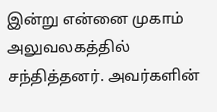இன்று என்னை முகாம் அலுவலகத்தில் சந்தித்தனர். அவர்களின்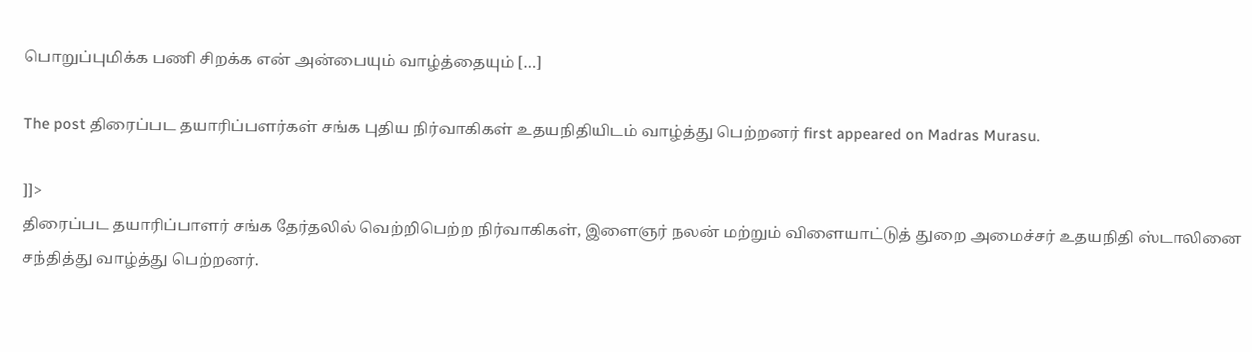பொறுப்புமிக்க பணி சிறக்க என் அன்பையும் வாழ்த்தையும் […]

The post திரைப்பட தயாரிப்பளர்கள் சங்க புதிய நிர்வாகிகள் உதயநிதியிடம் வாழ்த்து பெற்றனர் first appeared on Madras Murasu.

]]>
திரைப்பட தயாரிப்பாளர் சங்க தேர்தலில் வெற்றிபெற்ற நிர்வாகிகள், இளைஞர் நலன் மற்றும் விளையாட்டுத் துறை அமைச்சர் உதயநிதி ஸ்டாலினை சந்தித்து வாழ்த்து பெற்றனர்.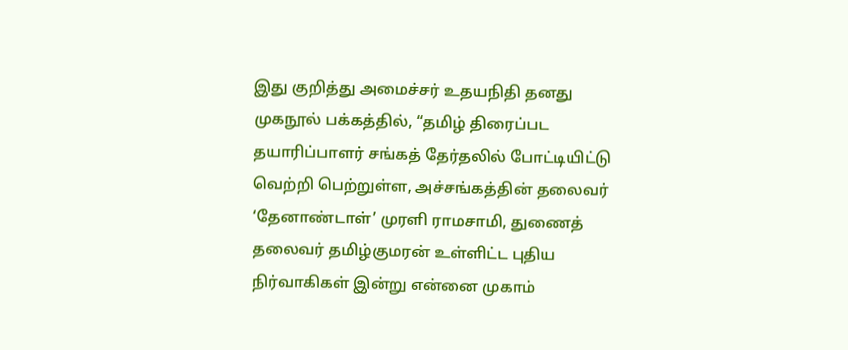இது குறித்து அமைச்சர் உதயநிதி தனது முகநூல் பக்கத்தில், “தமிழ் திரைப்பட தயாரிப்பாளர் சங்கத் தேர்தலில் போட்டியிட்டு வெற்றி பெற்றுள்ள, அச்சங்கத்தின் தலைவர் ‘தேனாண்டாள்’ முரளி ராமசாமி, துணைத் தலைவர் தமிழ்குமரன் உள்ளிட்ட புதிய நிர்வாகிகள் இன்று என்னை முகாம்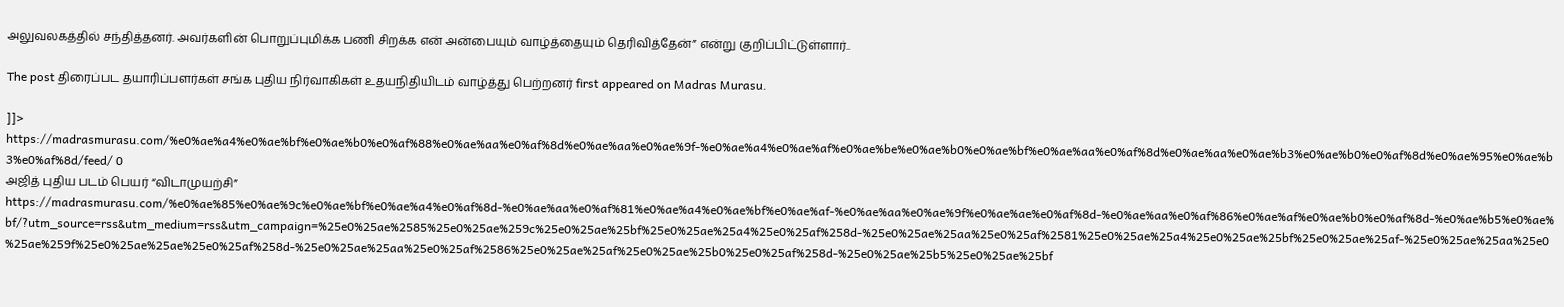அலுவலகத்தில் சந்தித்தனர். அவர்களின் பொறுப்புமிக்க பணி சிறக்க என் அன்பையும் வாழ்த்தையும் தெரிவித்தேன்” என்று குறிப்பிட்டுள்ளார்..

The post திரைப்பட தயாரிப்பளர்கள் சங்க புதிய நிர்வாகிகள் உதயநிதியிடம் வாழ்த்து பெற்றனர் first appeared on Madras Murasu.

]]>
https://madrasmurasu.com/%e0%ae%a4%e0%ae%bf%e0%ae%b0%e0%af%88%e0%ae%aa%e0%af%8d%e0%ae%aa%e0%ae%9f-%e0%ae%a4%e0%ae%af%e0%ae%be%e0%ae%b0%e0%ae%bf%e0%ae%aa%e0%af%8d%e0%ae%aa%e0%ae%b3%e0%ae%b0%e0%af%8d%e0%ae%95%e0%ae%b3%e0%af%8d/feed/ 0
அஜித் புதிய படம் பெயர் “விடாமுயற்சி” https://madrasmurasu.com/%e0%ae%85%e0%ae%9c%e0%ae%bf%e0%ae%a4%e0%af%8d-%e0%ae%aa%e0%af%81%e0%ae%a4%e0%ae%bf%e0%ae%af-%e0%ae%aa%e0%ae%9f%e0%ae%ae%e0%af%8d-%e0%ae%aa%e0%af%86%e0%ae%af%e0%ae%b0%e0%af%8d-%e0%ae%b5%e0%ae%bf/?utm_source=rss&utm_medium=rss&utm_campaign=%25e0%25ae%2585%25e0%25ae%259c%25e0%25ae%25bf%25e0%25ae%25a4%25e0%25af%258d-%25e0%25ae%25aa%25e0%25af%2581%25e0%25ae%25a4%25e0%25ae%25bf%25e0%25ae%25af-%25e0%25ae%25aa%25e0%25ae%259f%25e0%25ae%25ae%25e0%25af%258d-%25e0%25ae%25aa%25e0%25af%2586%25e0%25ae%25af%25e0%25ae%25b0%25e0%25af%258d-%25e0%25ae%25b5%25e0%25ae%25bf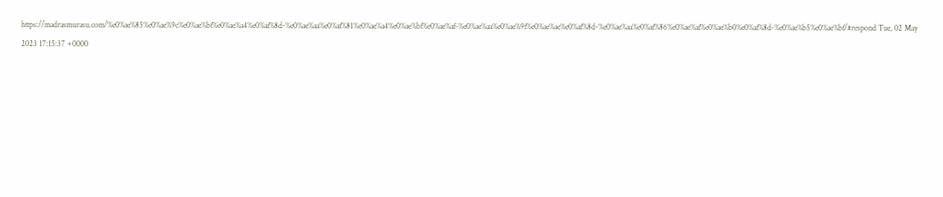https://madrasmurasu.com/%e0%ae%85%e0%ae%9c%e0%ae%bf%e0%ae%a4%e0%af%8d-%e0%ae%aa%e0%af%81%e0%ae%a4%e0%ae%bf%e0%ae%af-%e0%ae%aa%e0%ae%9f%e0%ae%ae%e0%af%8d-%e0%ae%aa%e0%af%86%e0%ae%af%e0%ae%b0%e0%af%8d-%e0%ae%b5%e0%ae%bf/#respond Tue, 02 May 2023 17:15:37 +0000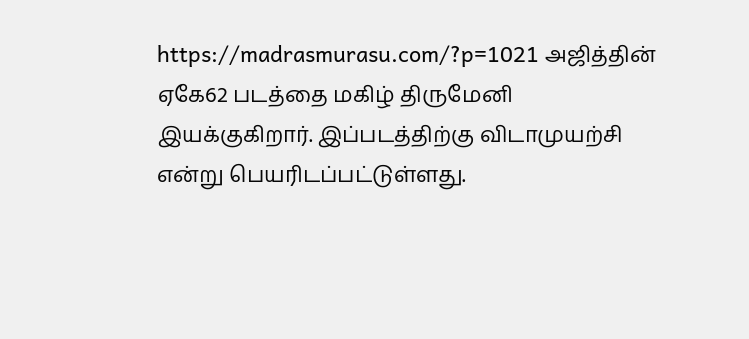https://madrasmurasu.com/?p=1021 அஜித்தின் ஏகே62 படத்தை மகிழ் திருமேனி இயக்குகிறார். இப்படத்திற்கு விடாமுயற்சி என்று பெயரிடப்பட்டுள்ளது.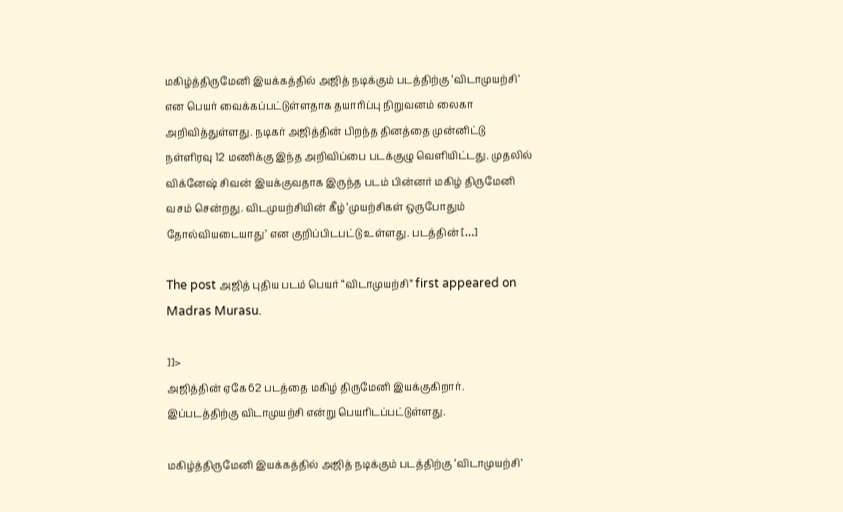மகிழ்த்திருமேனி இயக்கத்தில் அஜித் நடிக்கும் படத்திற்கு ‘விடாமுயற்சி’ என பெயர் வைக்கப்பட்டுள்ளதாக தயாரிப்பு நிறுவனம் லைகா அறிவித்துள்ளது. நடிகர் அஜித்தின் பிறந்த தினத்தை முன்னிட்டு நள்ளிரவு 12 மணிக்கு இந்த அறிவிப்பை படக்குழு வெளியிட்டது. முதலில் விக்னேஷ் சிவன் இயக்குவதாக இருந்த படம் பின்னர் மகிழ் திருமேனி வசம் சென்றது. விடமுயற்சியின் கீழ் ‘முயற்சிகள் ஒருபோதும் தோல்வியடையாது’ என குறிப்பிடபட்டு உள்ளது. படத்தின் […]

The post அஜித் புதிய படம் பெயர் “விடாமுயற்சி” first appeared on Madras Murasu.

]]>
அஜித்தின் ஏகே62 படத்தை மகிழ் திருமேனி இயக்குகிறார். இப்படத்திற்கு விடாமுயற்சி என்று பெயரிடப்பட்டுள்ளது.

மகிழ்த்திருமேனி இயக்கத்தில் அஜித் நடிக்கும் படத்திற்கு ‘விடாமுயற்சி’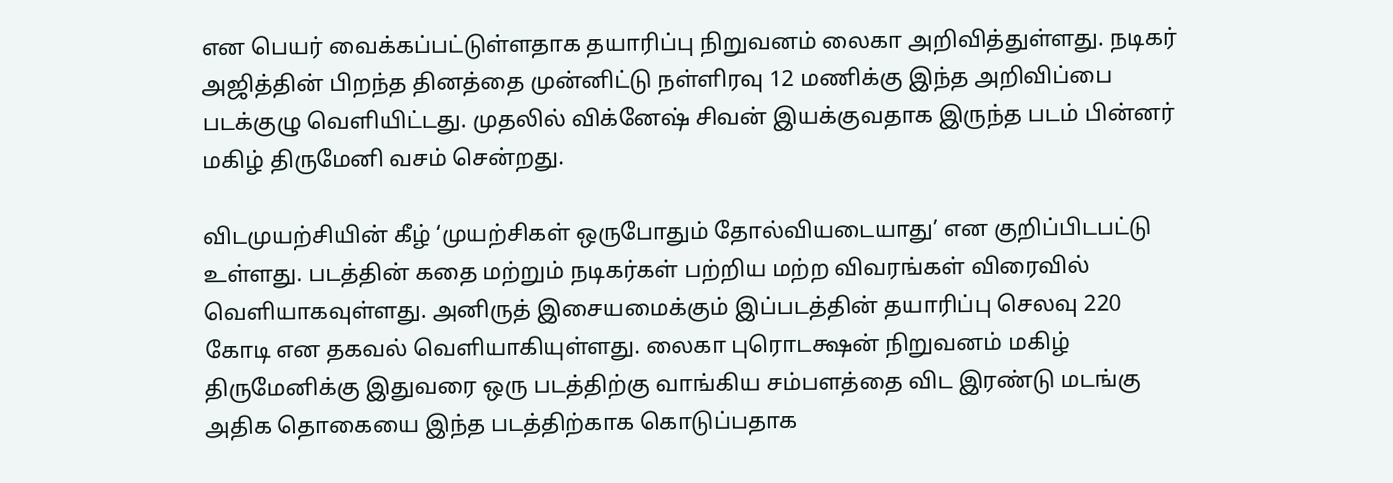என பெயர் வைக்கப்பட்டுள்ளதாக தயாரிப்பு நிறுவனம் லைகா அறிவித்துள்ளது. நடிகர் அஜித்தின் பிறந்த தினத்தை முன்னிட்டு நள்ளிரவு 12 மணிக்கு இந்த அறிவிப்பை படக்குழு வெளியிட்டது. முதலில் விக்னேஷ் சிவன் இயக்குவதாக இருந்த படம் பின்னர் மகிழ் திருமேனி வசம் சென்றது.

விடமுயற்சியின் கீழ் ‘முயற்சிகள் ஒருபோதும் தோல்வியடையாது’ என குறிப்பிடபட்டு உள்ளது. படத்தின் கதை மற்றும் நடிகர்கள் பற்றிய மற்ற விவரங்கள் விரைவில் வெளியாகவுள்ளது. அனிருத் இசையமைக்கும் இப்படத்தின் தயாரிப்பு செலவு 220 கோடி என தகவல் வெளியாகியுள்ளது. லைகா புரொடக்ஷன் நிறுவனம் மகிழ் திருமேனிக்கு இதுவரை ஒரு படத்திற்கு வாங்கிய சம்பளத்தை விட இரண்டு மடங்கு அதிக தொகையை இந்த படத்திற்காக கொடுப்பதாக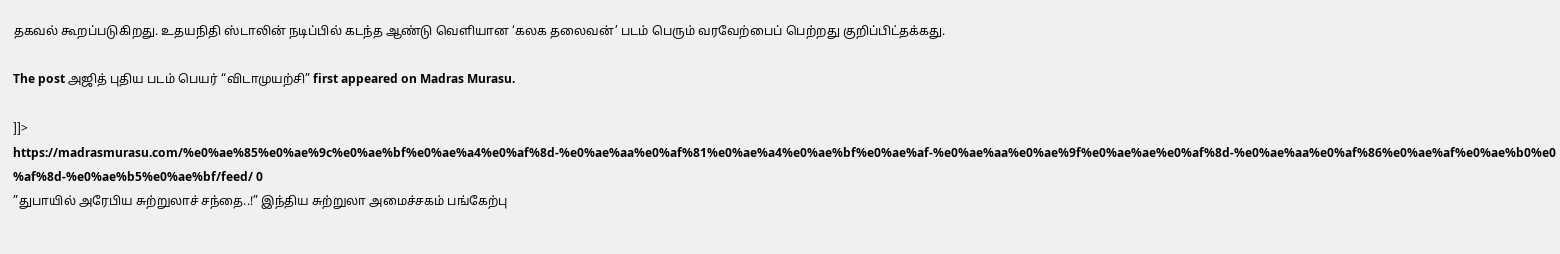தகவல் கூறப்படுகிறது. உதயநிதி ஸ்டாலின் நடிப்பில் கடந்த ஆண்டு வெளியான ‘கலக தலைவன்’ படம் பெரும் வரவேற்பைப் பெற்றது குறிப்பிட்தக்கது.

The post அஜித் புதிய படம் பெயர் “விடாமுயற்சி” first appeared on Madras Murasu.

]]>
https://madrasmurasu.com/%e0%ae%85%e0%ae%9c%e0%ae%bf%e0%ae%a4%e0%af%8d-%e0%ae%aa%e0%af%81%e0%ae%a4%e0%ae%bf%e0%ae%af-%e0%ae%aa%e0%ae%9f%e0%ae%ae%e0%af%8d-%e0%ae%aa%e0%af%86%e0%ae%af%e0%ae%b0%e0%af%8d-%e0%ae%b5%e0%ae%bf/feed/ 0
”துபாயில் அரேபிய சுற்றுலாச் சந்தை..!” இந்திய சுற்றுலா அமைச்சகம் பங்கேற்பு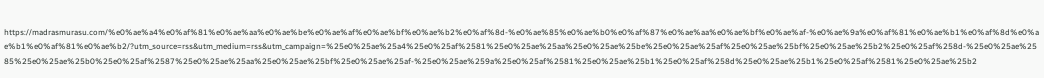https://madrasmurasu.com/%e0%ae%a4%e0%af%81%e0%ae%aa%e0%ae%be%e0%ae%af%e0%ae%bf%e0%ae%b2%e0%af%8d-%e0%ae%85%e0%ae%b0%e0%af%87%e0%ae%aa%e0%ae%bf%e0%ae%af-%e0%ae%9a%e0%af%81%e0%ae%b1%e0%af%8d%e0%ae%b1%e0%af%81%e0%ae%b2/?utm_source=rss&utm_medium=rss&utm_campaign=%25e0%25ae%25a4%25e0%25af%2581%25e0%25ae%25aa%25e0%25ae%25be%25e0%25ae%25af%25e0%25ae%25bf%25e0%25ae%25b2%25e0%25af%258d-%25e0%25ae%2585%25e0%25ae%25b0%25e0%25af%2587%25e0%25ae%25aa%25e0%25ae%25bf%25e0%25ae%25af-%25e0%25ae%259a%25e0%25af%2581%25e0%25ae%25b1%25e0%25af%258d%25e0%25ae%25b1%25e0%25af%2581%25e0%25ae%25b2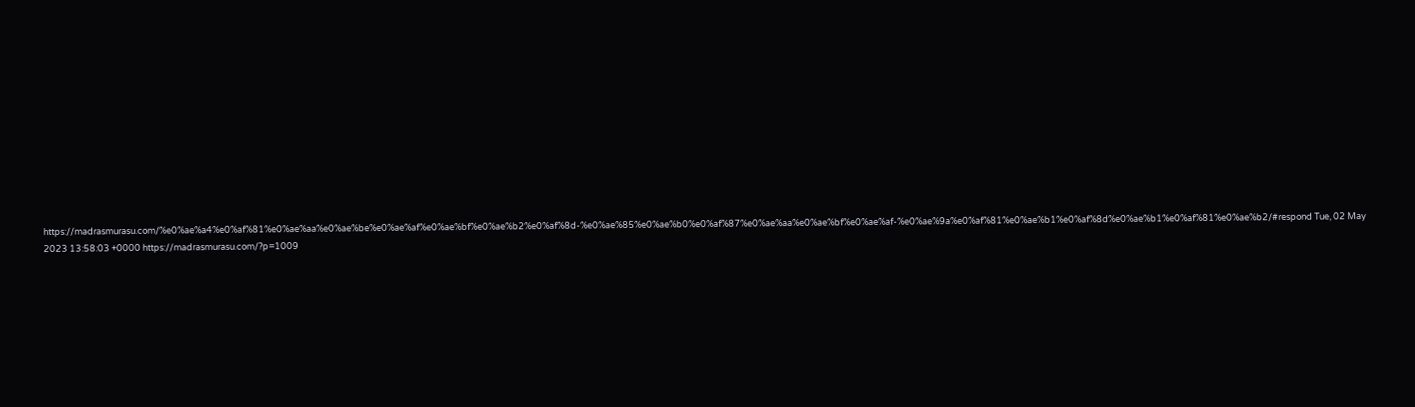https://madrasmurasu.com/%e0%ae%a4%e0%af%81%e0%ae%aa%e0%ae%be%e0%ae%af%e0%ae%bf%e0%ae%b2%e0%af%8d-%e0%ae%85%e0%ae%b0%e0%af%87%e0%ae%aa%e0%ae%bf%e0%ae%af-%e0%ae%9a%e0%af%81%e0%ae%b1%e0%af%8d%e0%ae%b1%e0%af%81%e0%ae%b2/#respond Tue, 02 May 2023 13:58:03 +0000 https://madrasmurasu.com/?p=1009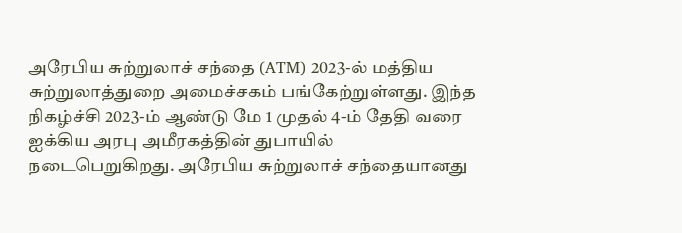அரேபிய சுற்றுலாச் சந்தை (ATM) 2023-ல் மத்திய சுற்றுலாத்துறை அமைச்சகம் பங்கேற்றுள்ளது. இந்த நிகழ்ச்சி 2023-ம் ஆண்டு மே 1 முதல் 4-ம் தேதி வரை ஐக்கிய அரபு அமீரகத்தின் துபாயில் நடைபெறுகிறது. அரேபிய சுற்றுலாச் சந்தையானது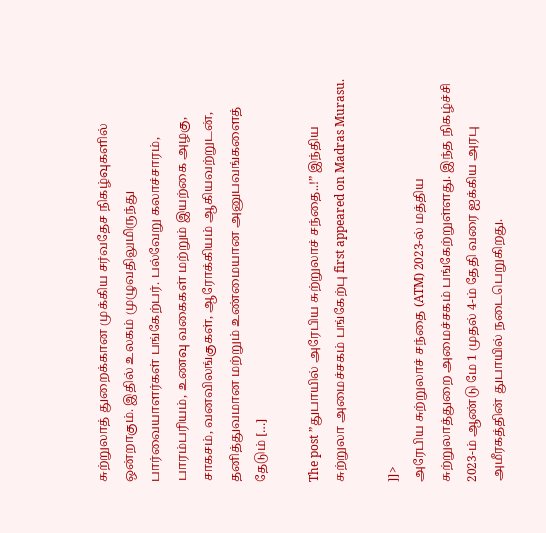சுற்றுலாத் துறைக்கான முக்கிய சர்வதேச நிகழ்வுகளில் ஒன்றாகும். இதில் உலகம் முழுவதிலுமிருந்து பார்வையாளர்கள் பங்கேற்பர். பல்வேறு கலாச்சாரம், பாரம்பரியம், உணவு வகைகள் மற்றும் இயற்கை அழகு, சாகசம், வனவிலங்குகள், ஆரோக்கியம் ஆகியவற்றுடன், தனித்துவமான மற்றும் உண்மையான அனுபவங்களைத் தேடும் […]

The post ”துபாயில் அரேபிய சுற்றுலாச் சந்தை..!” இந்திய சுற்றுலா அமைச்சகம் பங்கேற்பு first appeared on Madras Murasu.

]]>
அரேபிய சுற்றுலாச் சந்தை (ATM) 2023-ல் மத்திய சுற்றுலாத்துறை அமைச்சகம் பங்கேற்றுள்ளது. இந்த நிகழ்ச்சி 2023-ம் ஆண்டு மே 1 முதல் 4-ம் தேதி வரை ஐக்கிய அரபு அமீரகத்தின் துபாயில் நடைபெறுகிறது.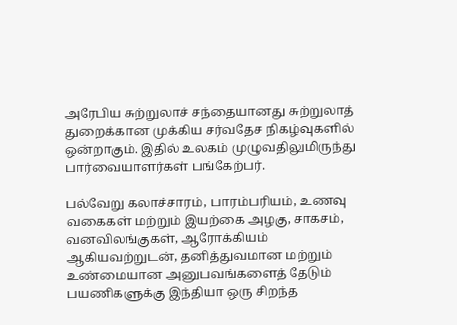அரேபிய சுற்றுலாச் சந்தையானது சுற்றுலாத் துறைக்கான முக்கிய சர்வதேச நிகழ்வுகளில் ஒன்றாகும். இதில் உலகம் முழுவதிலுமிருந்து பார்வையாளர்கள் பங்கேற்பர்.

பல்வேறு கலாச்சாரம், பாரம்பரியம், உணவு வகைகள் மற்றும் இயற்கை அழகு, சாகசம், வனவிலங்குகள், ஆரோக்கியம் ஆகியவற்றுடன், தனித்துவமான மற்றும் உண்மையான அனுபவங்களைத் தேடும் பயணிகளுக்கு இந்தியா ஒரு சிறந்த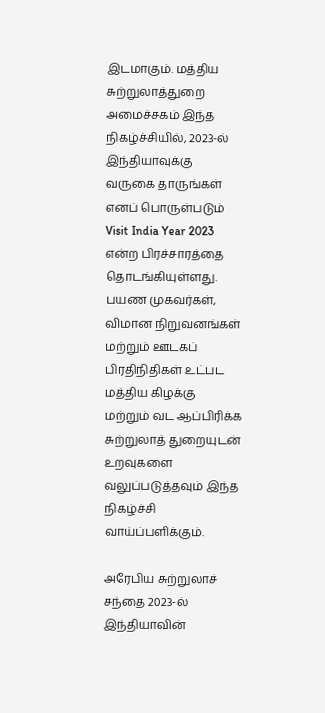இடமாகும். மத்திய சுற்றுலாத்துறை அமைச்சகம் இந்த நிகழ்ச்சியில், 2023-ல் இந்தியாவுக்கு வருகை தாருங்கள் எனப் பொருள்படும் Visit India Year 2023 என்ற பிரச்சாரத்தை தொடங்கியுள்ளது. பயண முகவர்கள், விமான நிறுவனங்கள் மற்றும் ஊடகப் பிரதிநிதிகள் உட்பட மத்திய கிழக்கு மற்றும் வட ஆப்பிரிக்க சுற்றுலாத் துறையுடன் உறவுகளை வலுப்படுத்தவும் இந்த நிகழ்ச்சி வாய்ப்பளிக்கும்.

அரேபிய சுற்றுலாச் சந்தை 2023-ல் இந்தியாவின்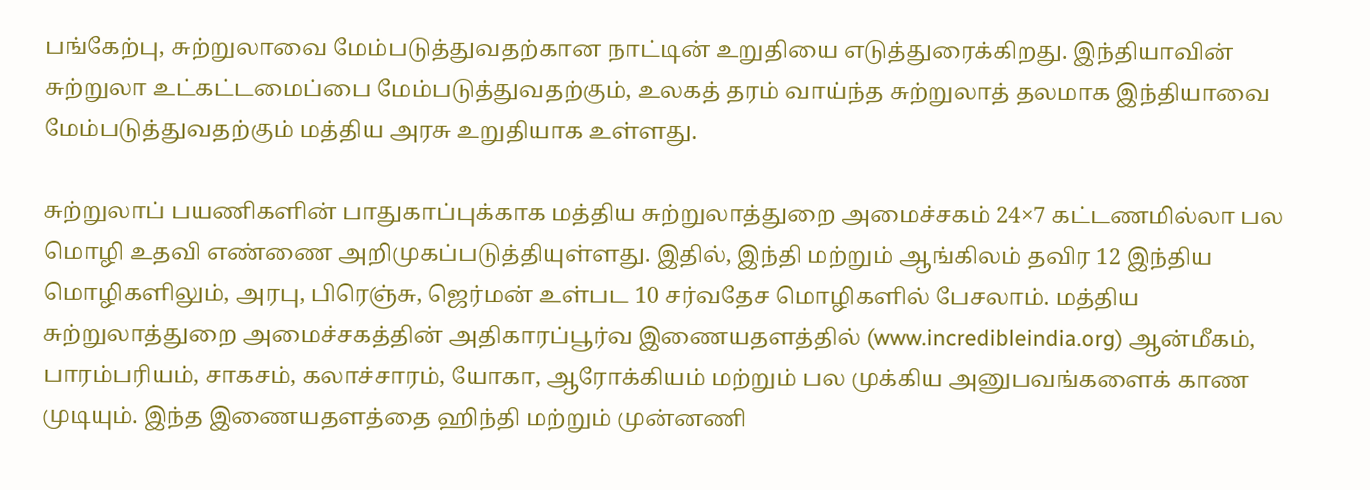பங்கேற்பு, சுற்றுலாவை மேம்படுத்துவதற்கான நாட்டின் உறுதியை எடுத்துரைக்கிறது. இந்தியாவின் சுற்றுலா உட்கட்டமைப்பை மேம்படுத்துவதற்கும், உலகத் தரம் வாய்ந்த சுற்றுலாத் தலமாக இந்தியாவை மேம்படுத்துவதற்கும் மத்திய அரசு உறுதியாக உள்ளது.

சுற்றுலாப் பயணிகளின் பாதுகாப்புக்காக மத்திய சுற்றுலாத்துறை அமைச்சகம் 24×7 கட்டணமில்லா பல மொழி உதவி எண்ணை அறிமுகப்படுத்தியுள்ளது. இதில், இந்தி மற்றும் ஆங்கிலம் தவிர 12 இந்திய மொழிகளிலும், அரபு, பிரெஞ்சு, ஜெர்மன் உள்பட 10 சர்வதேச மொழிகளில் பேசலாம். மத்திய சுற்றுலாத்துறை அமைச்சகத்தின் அதிகாரப்பூர்வ இணையதளத்தில் (www.incredibleindia.org) ஆன்மீகம், பாரம்பரியம், சாகசம், கலாச்சாரம், யோகா, ஆரோக்கியம் மற்றும் பல முக்கிய அனுபவங்களைக் காண முடியும். இந்த இணையதளத்தை ஹிந்தி மற்றும் முன்னணி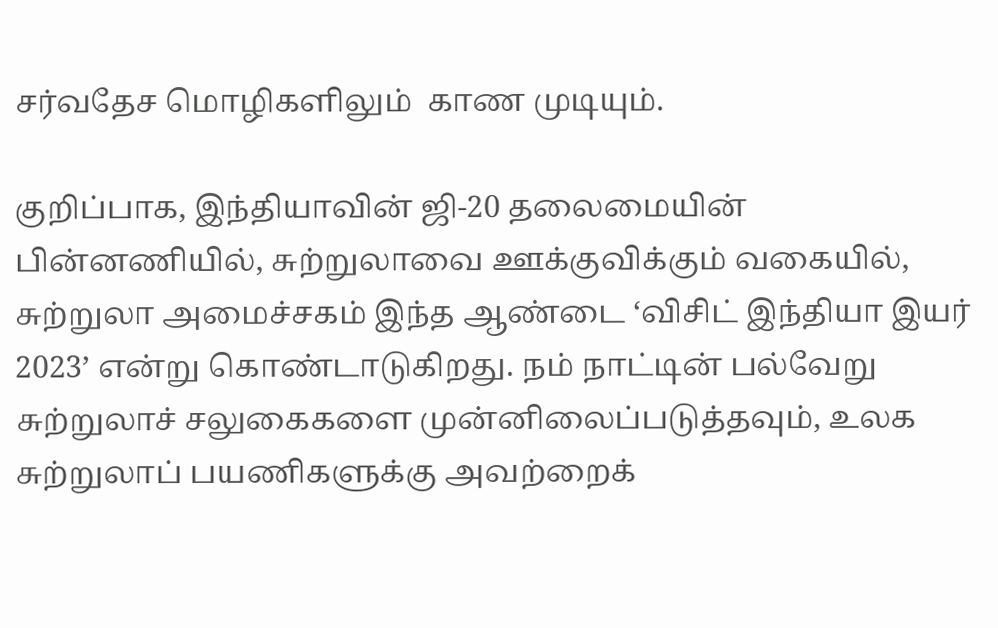சர்வதேச மொழிகளிலும்  காண முடியும்.

குறிப்பாக, இந்தியாவின் ஜி-20 தலைமையின் பின்னணியில், சுற்றுலாவை ஊக்குவிக்கும் வகையில், சுற்றுலா அமைச்சகம் இந்த ஆண்டை ‘விசிட் இந்தியா இயர் 2023’ என்று கொண்டாடுகிறது. நம் நாட்டின் பல்வேறு சுற்றுலாச் சலுகைகளை முன்னிலைப்படுத்தவும், உலக சுற்றுலாப் பயணிகளுக்கு அவற்றைக்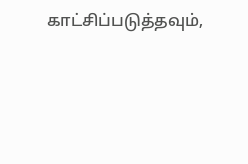காட்சிப்படுத்தவும்,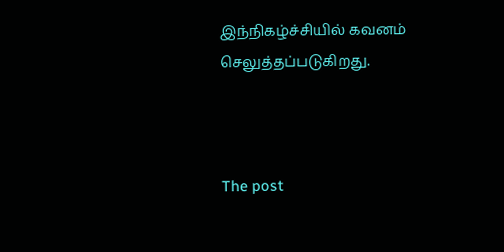இந்நிகழ்ச்சியில் கவனம் செலுத்தப்படுகிறது.



The post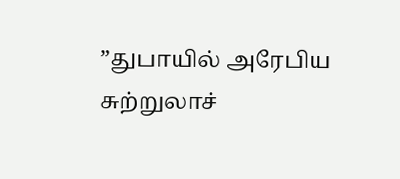”துபாயில் அரேபிய சுற்றுலாச்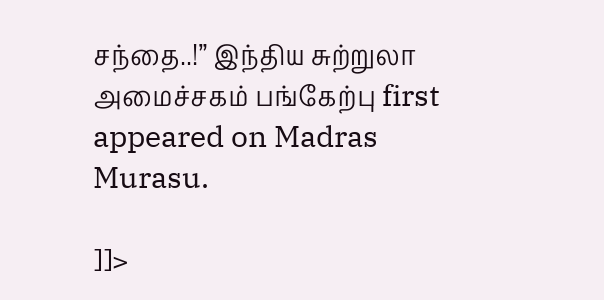சந்தை..!” இந்திய சுற்றுலா அமைச்சகம் பங்கேற்பு first appeared on Madras Murasu.

]]>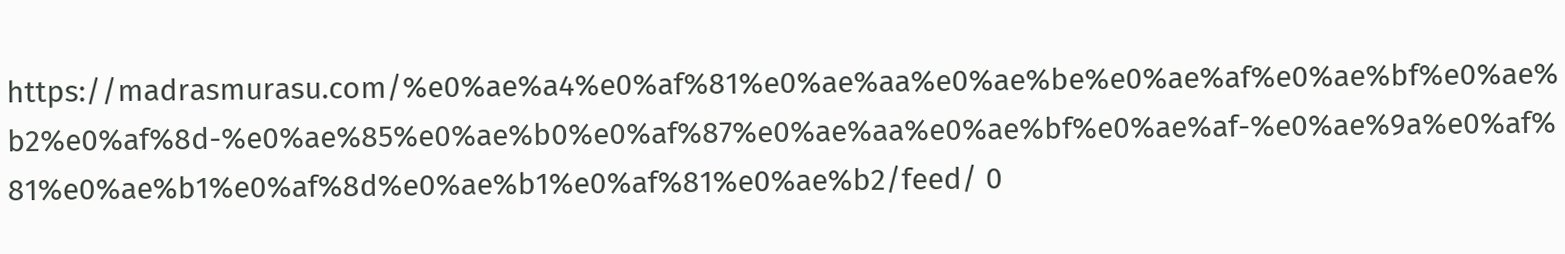https://madrasmurasu.com/%e0%ae%a4%e0%af%81%e0%ae%aa%e0%ae%be%e0%ae%af%e0%ae%bf%e0%ae%b2%e0%af%8d-%e0%ae%85%e0%ae%b0%e0%af%87%e0%ae%aa%e0%ae%bf%e0%ae%af-%e0%ae%9a%e0%af%81%e0%ae%b1%e0%af%8d%e0%ae%b1%e0%af%81%e0%ae%b2/feed/ 0